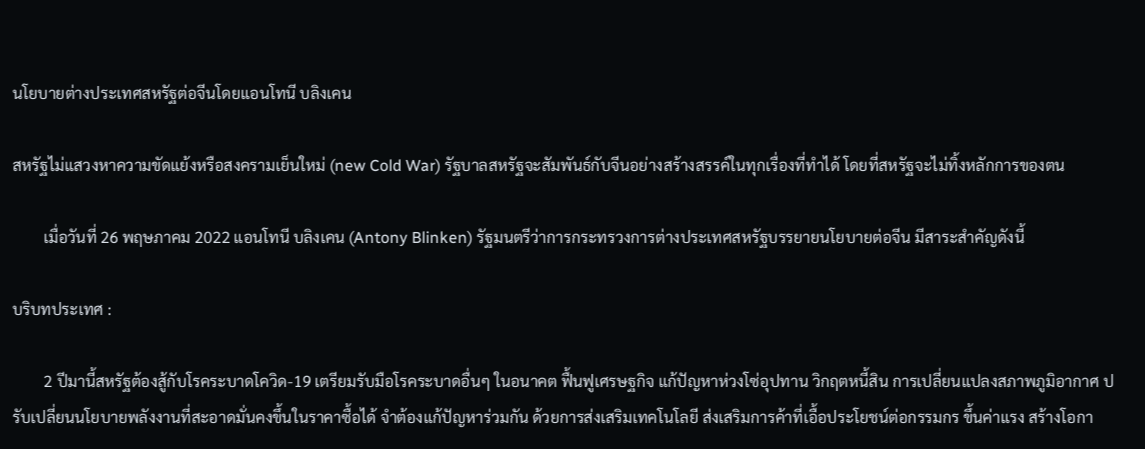นโยบายต่างประเทศสหรัฐต่อจีนโดยแอนโทนี บลิงเคน

สหรัฐไม่แสวงหาความขัดแย้งหรือสงครามเย็นใหม่ (new Cold War) รัฐบาลสหรัฐจะสัมพันธ์กับจีนอย่างสร้างสรรค์ในทุกเรื่องที่ทำได้ โดยที่สหรัฐจะไม่ทิ้งหลักการของตน

        เมื่อวันที่ 26 พฤษภาคม 2022 แอนโทนี บลิงเคน (Antony Blinken) รัฐมนตรีว่าการกระทรวงการต่างประเทศสหรัฐบรรยายนโยบายต่อจีน มีสาระสำคัญดังนี้

บริบทประเทศ :

        2 ปีมานี้สหรัฐต้องสู้กับโรคระบาดโควิด-19 เตรียมรับมือโรคระบาดอื่นๆ ในอนาคต ฟื้นฟูเศรษฐกิจ แก้ปัญหาห่วงโซ่อุปทาน วิกฤตหนี้สิน การเปลี่ยนแปลงสภาพภูมิอากาศ ปรับเปลี่ยนนโยบายพลังงานที่สะอาดมั่นคงขึ้นในราคาซื้อได้ จำต้องแก้ปัญหาร่วมกัน ด้วยการส่งเสริมเทคโนโลยี ส่งเสริมการค้าที่เอื้อประโยชน์ต่อกรรมกร ขึ้นค่าแรง สร้างโอกา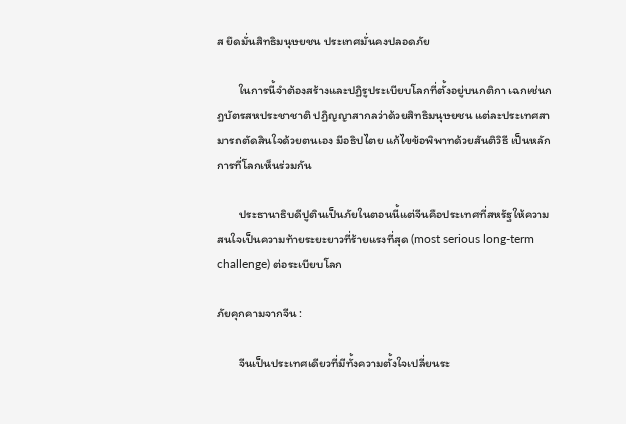ส ยึดมั่นสิทธิมนุษยชน ประเทศมั่นคงปลอดภัย

        ในการนี้จำต้องสร้างและปฏิรูประเบียบโลกที่ตั้งอยู่บนกติกา เฉกเช่นกฎบัตรสหประชาชาติ ปฏิญญาสากลว่าด้วยสิทธิมนุษยชน แต่ละประเทศสามารถตัดสินใจด้วยตนเอง มีอธิปไตย แก้ไขข้อพิพาทด้วยสันติวิธี เป็นหลักการที่โลกเห็นร่วมกัน

        ประธานาธิบดีปูตินเป็นภัยในตอนนี้แต่จีนคือประเทศที่สหรัฐให้ความสนใจเป็นความท้ายระยะยาวที่ร้ายแรงที่สุด (most serious long-term challenge) ต่อระเบียบโลก

ภัยคุกคามจากจีน :

        จีนเป็นประเทศเดียวที่มีทั้งความตั้งใจเปลี่ยนระ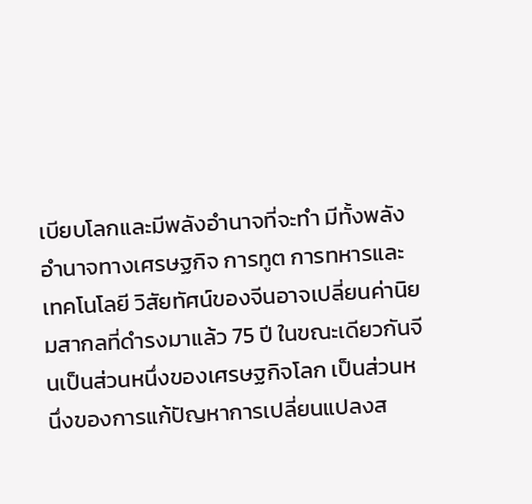เบียบโลกและมีพลังอำนาจที่จะทำ มีทั้งพลังอำนาจทางเศรษฐกิจ การทูต การทหารและเทคโนโลยี วิสัยทัศน์ของจีนอาจเปลี่ยนค่านิยมสากลที่ดำรงมาแล้ว 75 ปี ในขณะเดียวกันจีนเป็นส่วนหนึ่งของเศรษฐกิจโลก เป็นส่วนหนึ่งของการแก้ปัญหาการเปลี่ยนแปลงส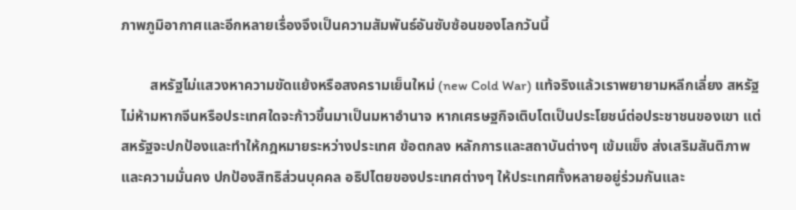ภาพภูมิอากาศและอีกหลายเรื่องจึงเป็นความสัมพันธ์อันซับซ้อนของโลกวันนี้

        สหรัฐไม่แสวงหาความขัดแย้งหรือสงครามเย็นใหม่ (new Cold War) แท้จริงแล้วเราพยายามหลีกเลี่ยง สหรัฐไม่ห้ามหากจีนหรือประเทศใดจะก้าวขึ้นมาเป็นมหาอำนาจ หากเศรษฐกิจเติบโตเป็นประโยชน์ต่อประชาชนของเขา แต่สหรัฐจะปกป้องและทำให้กฎหมายระหว่างประเทศ ข้อตกลง หลักการและสถาบันต่างๆ เข้มแข็ง ส่งเสริมสันติภาพและความมั่นคง ปกป้องสิทธิส่วนบุคคล อธิปไตยของประเทศต่างๆ ให้ประเทศทั้งหลายอยู่ร่วมกันและ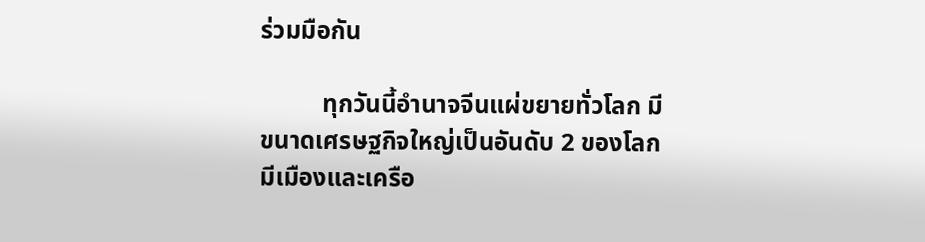ร่วมมือกัน

          ทุกวันนี้อำนาจจีนแผ่ขยายทั่วโลก มีขนาดเศรษฐกิจใหญ่เป็นอันดับ 2 ของโลก มีเมืองและเครือ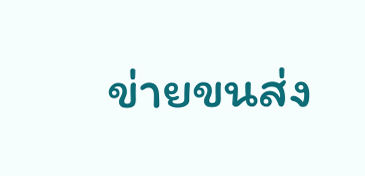ข่ายขนส่ง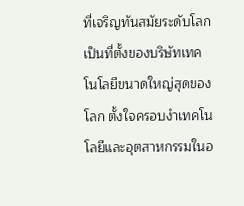ที่เจริญทันสมัยระดับโลก เป็นที่ตั้งของบริษัทเทคโนโลยีขนาดใหญ่สุดของโลก ตั้งใจครอบงำเทคโนโลยีและอุตสาหกรรมในอ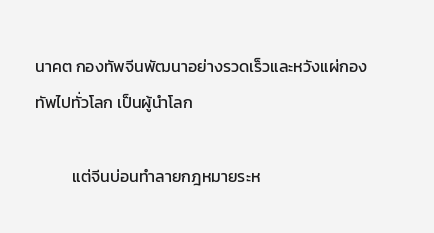นาคต กองทัพจีนพัฒนาอย่างรวดเร็วและหวังแผ่กองทัพไปทั่วโลก เป็นผู้นำโลก

          แต่จีนบ่อนทำลายกฎหมายระห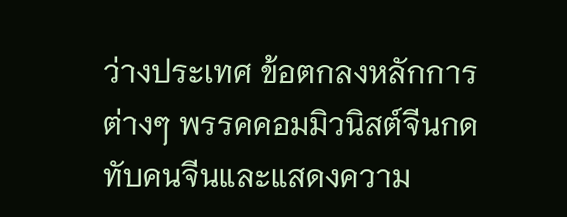ว่างประเทศ ข้อตกลงหลักการต่างๆ พรรคคอมมิวนิสต์จีนกดทับคนจีนและแสดงความ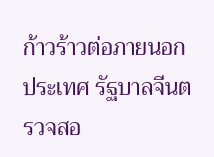ก้าวร้าวต่อภายนอกประเทศ รัฐบาลจีนตรวจสอ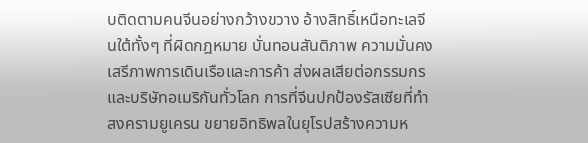บติดตามคนจีนอย่างกว้างขวาง อ้างสิทธิ์เหนือทะเลจีนใต้ทั้งๆ ที่ผิดกฎหมาย บั่นทอนสันติภาพ ความมั่นคง เสรีภาพการเดินเรือและการค้า ส่งผลเสียต่อกรรมกรและบริษัทอเมริกันทั่วโลก การที่จีนปกป้องรัสเซียที่ทำสงครามยูเครน ขยายอิทธิพลในยุโรปสร้างความห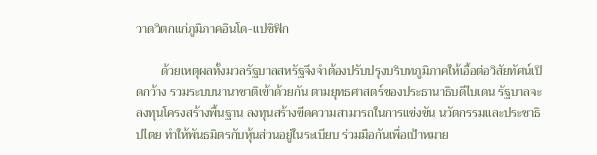วาดวิตกแก่ภูมิภาคอินโด-แปซิฟิก

        ด้วยเหตุผลทั้งมวลรัฐบาลสหรัฐจึงจำต้องปรับปรุงบริบทภูมิภาคให้เอื้อต่อวิสัยทัศน์เปิดกว้าง รวมระบบนานาชาติเข้าด้วยกัน ตามยุทธศาสตร์ของประธานาธิบดีไบเดน รัฐบาลจะลงทุนโครงสร้างพื้นฐาน ลงทุนสร้างขีดความสามารถในการแข่งขัน นวัตกรรมและประชาธิปไตย ทำให้พันธมิตรกับหุ้นส่วนอยู่ในระเบียบ ร่วมมือกันเพื่อเป้าหมาย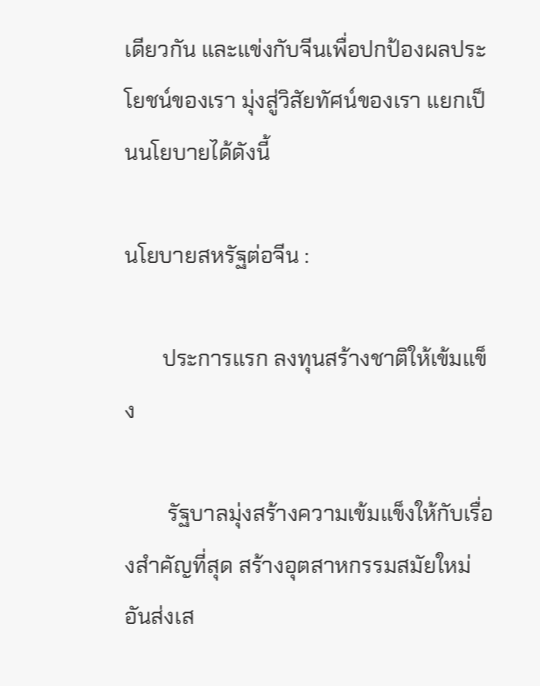เดียวกัน และแข่งกับจีนเพื่อปกป้องผลประโยชน์ของเรา มุ่งสู่วิสัยทัศน์ของเรา แยกเป็นนโยบายได้ดังนี้

นโยบายสหรัฐต่อจีน :

       ประการแรก ลงทุนสร้างชาติให้เข้มแข็ง

        รัฐบาลมุ่งสร้างความเข้มแข็งให้กับเรื่องสำคัญที่สุด สร้างอุตสาหกรรมสมัยใหม่อันส่งเส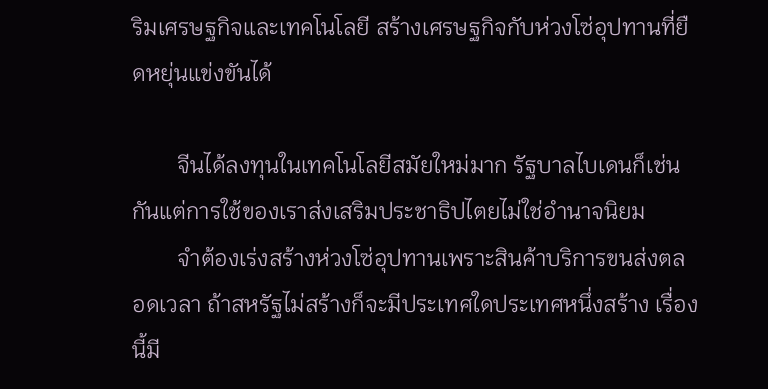ริมเศรษฐกิจและเทคโนโลยี สร้างเศรษฐกิจกับห่วงโซ่อุปทานที่ยืดหยุ่นแข่งขันได้

        จีนได้ลงทุนในเทคโนโลยีสมัยใหม่มาก รัฐบาลไบเดนก็เช่นกันแต่การใช้ของเราส่งเสริมประชาธิปไตยไม่ใช่อำนาจนิยม
        จำต้องเร่งสร้างห่วงโซ่อุปทานเพราะสินค้าบริการขนส่งตลอดเวลา ถ้าสหรัฐไม่สร้างก็จะมีประเทศใดประเทศหนึ่งสร้าง เรื่องนี้มี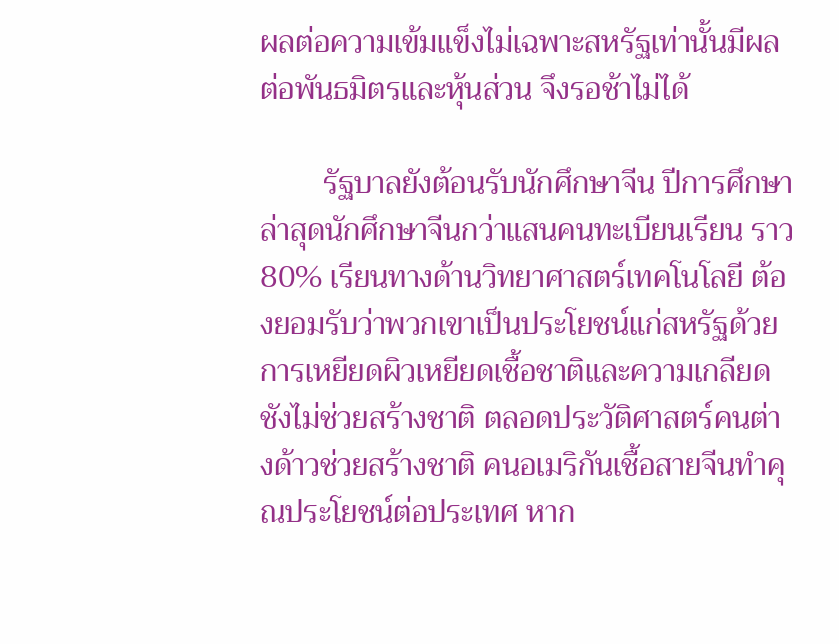ผลต่อความเข้มแข็งไม่เฉพาะสหรัฐเท่านั้นมีผลต่อพันธมิตรและหุ้นส่วน จึงรอช้าไม่ได้

        รัฐบาลยังต้อนรับนักศึกษาจีน ปีการศึกษาล่าสุดนักศึกษาจีนกว่าแสนคนทะเบียนเรียน ราว 80% เรียนทางด้านวิทยาศาสตร์เทคโนโลยี ต้องยอมรับว่าพวกเขาเป็นประโยชน์แก่สหรัฐด้วย การเหยียดผิวเหยียดเชื้อชาติและความเกลียดชังไม่ช่วยสร้างชาติ ตลอดประวัติศาสตร์คนต่างด้าวช่วยสร้างชาติ คนอเมริกันเชื้อสายจีนทำคุณประโยชน์ต่อประเทศ หาก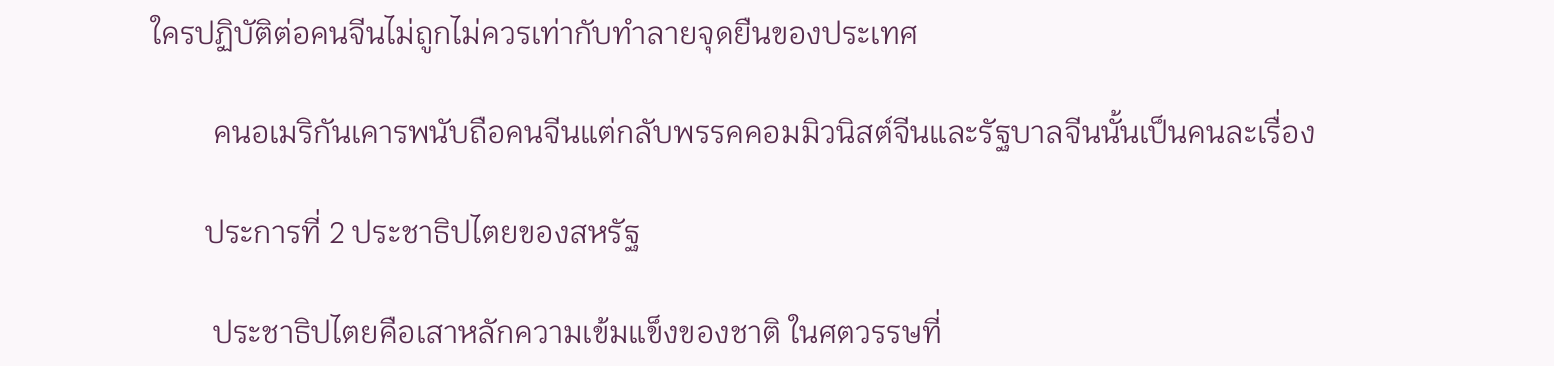ใครปฏิบัติต่อคนจีนไม่ถูกไม่ควรเท่ากับทำลายจุดยืนของประเทศ

        คนอเมริกันเคารพนับถือคนจีนแต่กลับพรรคคอมมิวนิสต์จีนและรัฐบาลจีนนั้นเป็นคนละเรื่อง

       ประการที่ 2 ประชาธิปไตยของสหรัฐ

        ประชาธิปไตยคือเสาหลักความเข้มแข็งของชาติ ในศตวรรษที่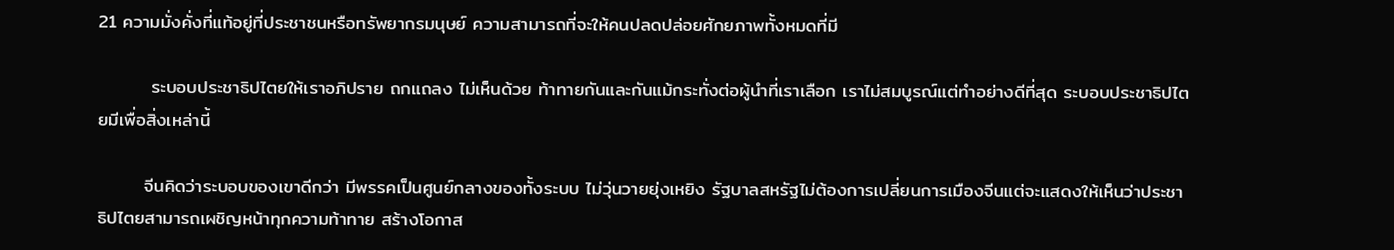21 ความมั่งคั่งที่แท้อยู่ที่ประชาชนหรือทรัพยากรมนุษย์ ความสามารถที่จะให้คนปลดปล่อยศักยภาพทั้งหมดที่มี

        ระบอบประชาธิปไตยให้เราอภิปราย ถกแถลง ไม่เห็นด้วย ท้าทายกันและกันแม้กระทั่งต่อผู้นำที่เราเลือก เราไม่สมบูรณ์แต่ทำอย่างดีที่สุด ระบอบประชาธิปไตยมีเพื่อสิ่งเหล่านี้

       จีนคิดว่าระบอบของเขาดีกว่า มีพรรคเป็นศูนย์กลางของทั้งระบบ ไม่วุ่นวายยุ่งเหยิง รัฐบาลสหรัฐไม่ต้องการเปลี่ยนการเมืองจีนแต่จะแสดงให้เห็นว่าประชาธิปไตยสามารถเผชิญหน้าทุกความท้าทาย สร้างโอกาส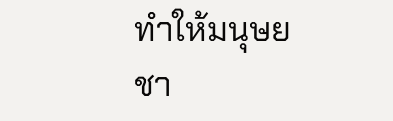ทำให้มนุษยชา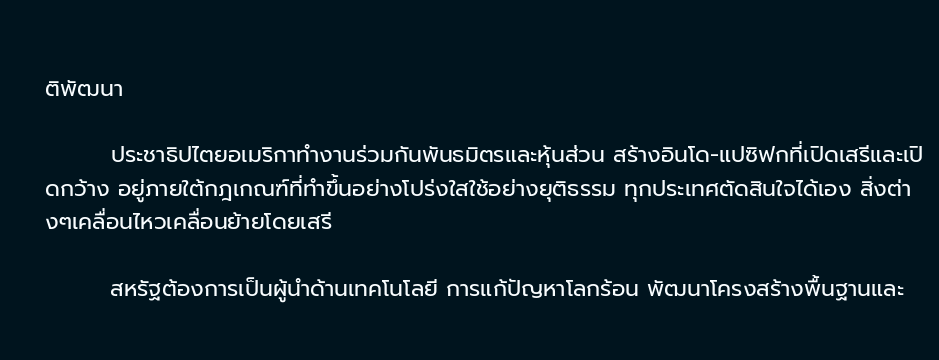ติพัฒนา

        ประชาธิปไตยอเมริกาทำงานร่วมกันพันธมิตรและหุ้นส่วน สร้างอินโด-แปซิฟกที่เปิดเสรีและเปิดกว้าง อยู่ภายใต้กฎเกณฑ์ที่ทำขึ้นอย่างโปร่งใสใช้อย่างยุติธรรม ทุกประเทศตัดสินใจได้เอง สิ่งต่างๆเคลื่อนไหวเคลื่อนย้ายโดยเสรี

        สหรัฐต้องการเป็นผู้นำด้านเทคโนโลยี การแก้ปัญหาโลกร้อน พัฒนาโครงสร้างพื้นฐานและ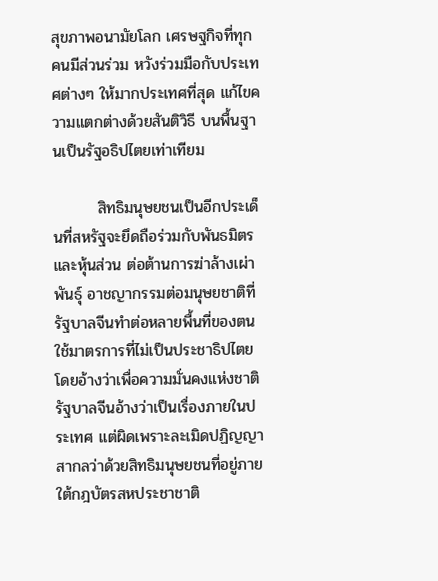สุขภาพอนามัยโลก เศรษฐกิจที่ทุกคนมีส่วนร่วม หวังร่วมมือกับประเทศต่างๆ ให้มากประเทศที่สุด แก้ไขความแตกต่างด้วยสันติวิธี บนพื้นฐานเป็นรัฐอธิปไตยเท่าเทียม

        สิทธิมนุษยชนเป็นอีกประเด็นที่สหรัฐจะยึดถือร่วมกับพันธมิตรและหุ้นส่วน ต่อต้านการฆ่าล้างเผ่าพันธุ์ อาชญากรรมต่อมนุษยชาติที่รัฐบาลจีนทำต่อหลายพื้นที่ของตน ใช้มาตรการที่ไม่เป็นประชาธิปไตยโดยอ้างว่าเพื่อความมั่นคงแห่งชาติ รัฐบาลจีนอ้างว่าเป็นเรื่องภายในประเทศ แต่ผิดเพราะละเมิดปฏิญญาสากลว่าด้วยสิทธิมนุษยชนที่อยู่ภายใต้กฎบัตรสหประชาชาติ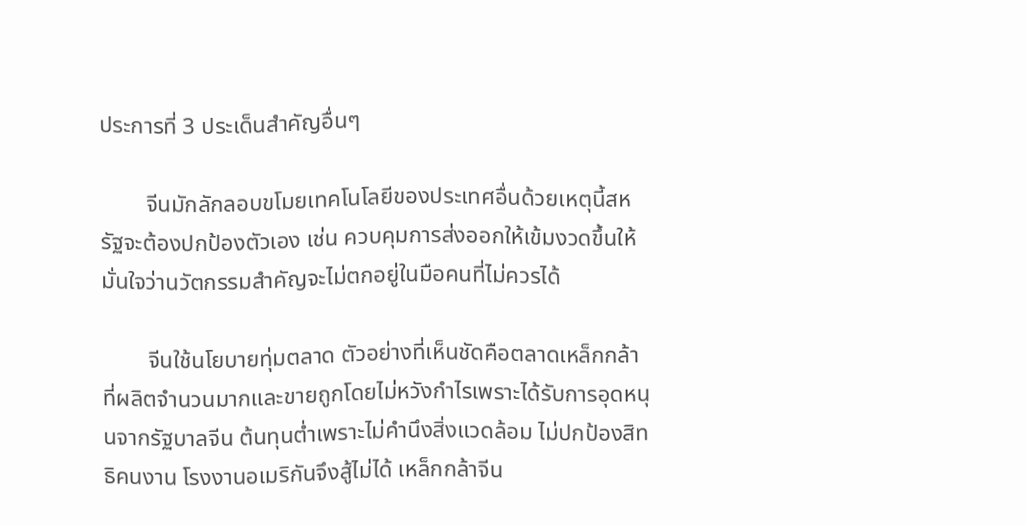ประการที่ 3 ประเด็นสำคัญอื่นๆ

        จีนมักลักลอบขโมยเทคโนโลยีของประเทศอื่นด้วยเหตุนี้สหรัฐจะต้องปกป้องตัวเอง เช่น ควบคุมการส่งออกให้เข้มงวดขึ้นให้มั่นใจว่านวัตกรรมสำคัญจะไม่ตกอยู่ในมือคนที่ไม่ควรได้

        จีนใช้นโยบายทุ่มตลาด ตัวอย่างที่เห็นชัดคือตลาดเหล็กกล้าที่ผลิตจำนวนมากและขายถูกโดยไม่หวังกำไรเพราะได้รับการอุดหนุนจากรัฐบาลจีน ต้นทุนต่ำเพราะไม่คำนึงสิ่งแวดล้อม ไม่ปกป้องสิทธิคนงาน โรงงานอเมริกันจึงสู้ไม่ได้ เหล็กกล้าจีน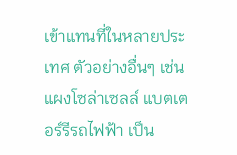เข้าแทนที่ในหลายประเทศ ตัวอย่างอื่นๆ เช่น แผงโซล่าเซลล์ แบตเตอร์รีรถไฟฟ้า เป็น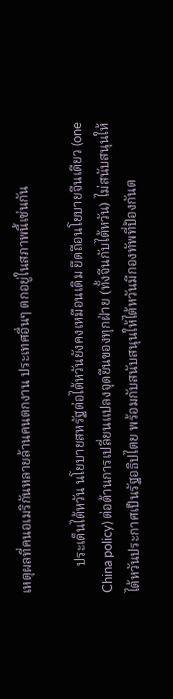เหตุผลที่คนอเมริกันหลายล้านคนตกงาน ประเทศอื่นๆ ตกอยู่ในสภาพนี้เช่นกัน

        ประเด็นไต้หวัน นโยบายสหรัฐต่อไต้หวันยังคงเหมือนเดิม ยึดถือนโยบายจีนเดียว (one China policy) ต่อต้านการเปลี่ยนแปลงจุดยืนของทุกฝ่าย (ทั้งจีนกับไต้หวัน) ไม่สนับสนุนให้ไต้หวันประกาศเป็นรัฐอธิปไตย พร้อมกับสนับสนุนให้ไต้หวันมีกองทัพที่ป้องกันต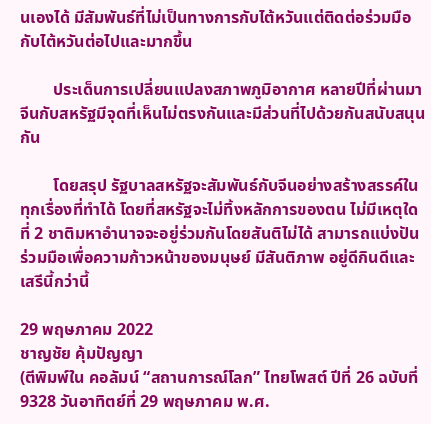นเองได้ มีสัมพันธ์ที่ไม่เป็นทางการกับไต้หวันแต่ติดต่อร่วมมือกับไต้หวันต่อไปและมากขึ้น

        ประเด็นการเปลี่ยนแปลงสภาพภูมิอากาศ หลายปีที่ผ่านมาจีนกับสหรัฐมีจุดที่เห็นไม่ตรงกันและมีส่วนที่ไปด้วยกันสนับสนุนกัน

        โดยสรุป รัฐบาลสหรัฐจะสัมพันธ์กับจีนอย่างสร้างสรรค์ในทุกเรื่องที่ทำได้ โดยที่สหรัฐจะไม่ทิ้งหลักการของตน ไม่มีเหตุใดที่ 2 ชาติมหาอำนาจจะอยู่ร่วมกันโดยสันติไม่ได้ สามารถแบ่งปันร่วมมือเพื่อความก้าวหน้าของมนุษย์ มีสันติภาพ อยู่ดีกินดีและเสรีนี้กว่านี้

29 พฤษภาคม 2022
ชาญชัย คุ้มปัญญา
(ตีพิมพ์ใน คอลัมน์ “สถานการณ์โลก” ไทยโพสต์ ปีที่ 26 ฉบับที่ 9328 วันอาทิตย์ที่ 29 พฤษภาคม พ.ศ.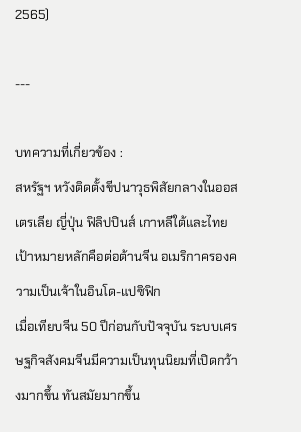2565)

---

บทความที่เกี่ยวข้อง :
สหรัฐฯ หวังติดตั้งขีปนาวุธพิสัยกลางในออสเตรเลีย ญี่ปุ่น ฟิลิปปินส์ เกาหลีใต้และไทย เป้าหมายหลักคือต่อต้านจีน อเมริกาครองความเป็นเจ้าในอินโด-แปซิฟิก
เมื่อเทียบจีน 50 ปีก่อนกับปัจจุบัน ระบบเศรษฐกิจสังคมจีนมีความเป็นทุนนิยมที่เปิดกว้างมากขึ้น ทันสมัยมากขึ้น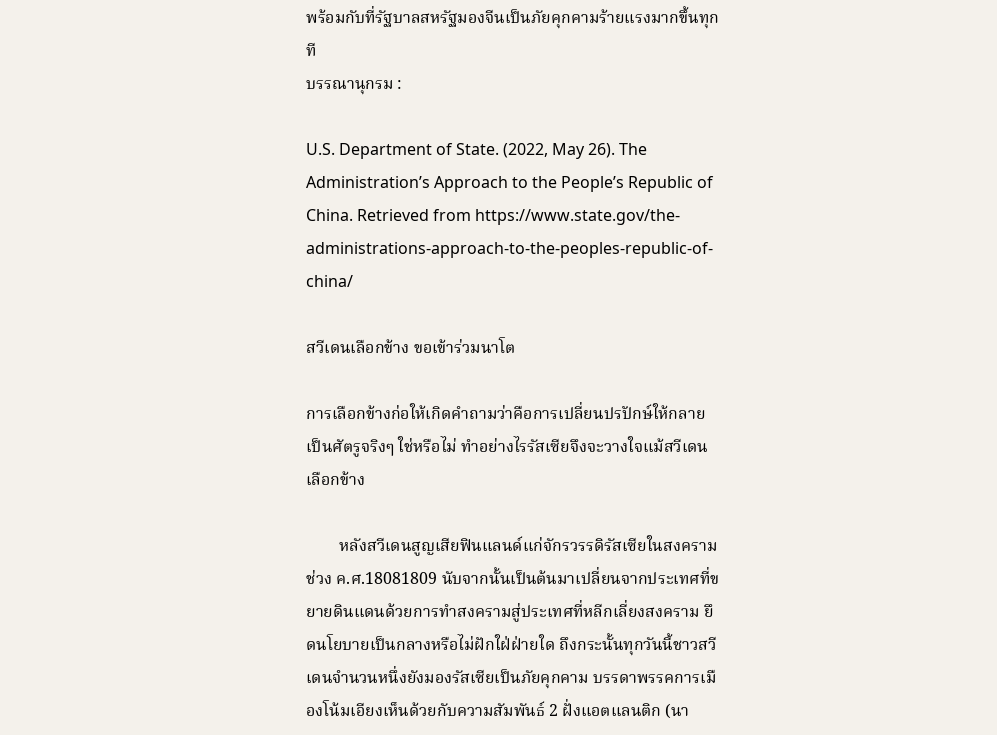พร้อมกับที่รัฐบาลสหรัฐมองจีนเป็นภัยคุกคามร้ายแรงมากขึ้นทุกที
บรรณานุกรม :

U.S. Department of State. (2022, May 26). The Administration’s Approach to the People’s Republic of China. Retrieved from https://www.state.gov/the-administrations-approach-to-the-peoples-republic-of-china/

สวีเดนเลือกข้าง ขอเข้าร่วมนาโต

การเลือกข้างก่อให้เกิดคำถามว่าคือการเปลี่ยนปรปักษ์ให้กลายเป็นศัตรูจริงๆ ใช่หรือไม่ ทำอย่างไรรัสเซียจึงจะวางใจแม้สวีเดนเลือกข้าง

        หลังสวีเดนสูญเสียฟินแลนด์แก่จักรวรรดิรัสเซียในสงครามช่วง ค.ศ.18081809 นับจากนั้นเป็นต้นมาเปลี่ยนจากประเทศที่ขยายดินแดนด้วยการทำสงครามสู่ประเทศที่หลีกเลี่ยงสงคราม ยึดนโยบายเป็นกลางหรือไม่ฝักใฝ่ฝ่ายใด ถึงกระนั้นทุกวันนี้ชาวสวีเดนจำนวนหนึ่งยังมองรัสเซียเป็นภัยคุกคาม บรรดาพรรคการเมืองโน้มเอียงเห็นด้วยกับความสัมพันธ์ 2 ฝั่งแอตแลนติก (นา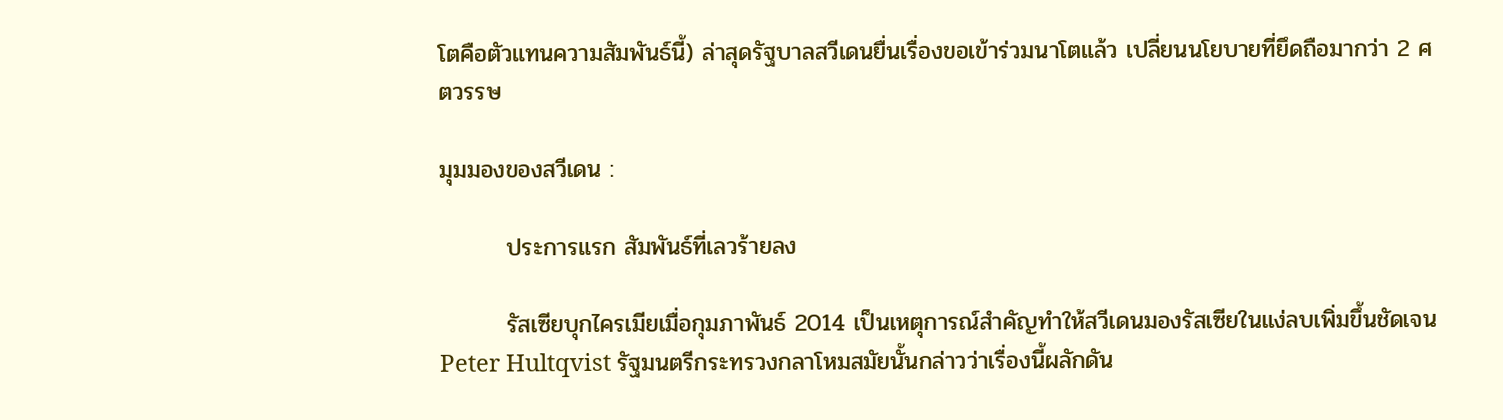โตคือตัวแทนความสัมพันธ์นี้) ล่าสุดรัฐบาลสวีเดนยื่นเรื่องขอเข้าร่วมนาโตแล้ว เปลี่ยนนโยบายที่ยึดถือมากว่า 2 ศตวรรษ

มุมมองของสวีเดน :

        ประการแรก สัมพันธ์ที่เลวร้ายลง

        รัสเซียบุกไครเมียเมื่อกุมภาพันธ์ 2014 เป็นเหตุการณ์สำคัญทำให้สวีเดนมองรัสเซียในแง่ลบเพิ่มขึ้นชัดเจน Peter Hultqvist รัฐมนตรีกระทรวงกลาโหมสมัยนั้นกล่าวว่าเรื่องนี้ผลักดัน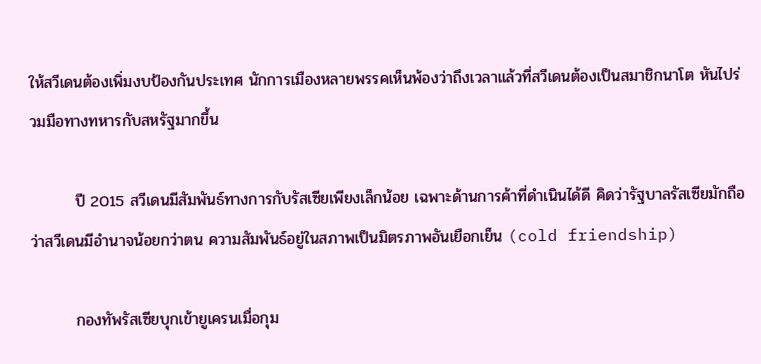ให้สวีเดนต้องเพิ่มงบป้องกันประเทศ นักการเมืองหลายพรรคเห็นพ้องว่าถึงเวลาแล้วที่สวีเดนต้องเป็นสมาชิกนาโต หันไปร่วมมือทางทหารกับสหรัฐมากขึ้น

        ปี 2015 สวีเดนมีสัมพันธ์ทางการกับรัสเซียเพียงเล็กน้อย เฉพาะด้านการค้าที่ดำเนินได้ดี คิดว่ารัฐบาลรัสเซียมักถือว่าสวีเดนมีอำนาจน้อยกว่าตน ความสัมพันธ์อยู่ในสภาพเป็นมิตรภาพอันเยือกเย็น (cold friendship)

        กองทัพรัสเซียบุกเข้ายูเครนเมื่อกุม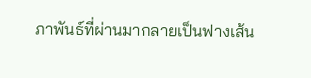ภาพันธ์ที่ผ่านมากลายเป็นฟางเส้น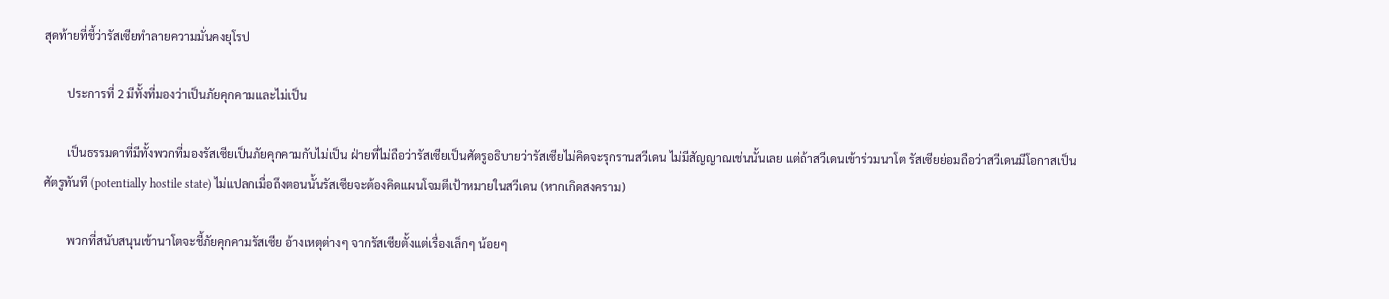สุดท้ายที่ชี้ว่ารัสเซียทำลายความมั่นคงยุโรป

        ประการที่ 2 มีทั้งที่มองว่าเป็นภัยคุกคามและไม่เป็น

        เป็นธรรมดาที่มีทั้งพวกที่มองรัสเซียเป็นภัยคุกคามกับไม่เป็น ฝ่ายที่ไม่ถือว่ารัสเซียเป็นศัตรูอธิบายว่ารัสเซียไม่คิดจะรุกรานสวีเดน ไม่มีสัญญาณเช่นนั้นเลย แต่ถ้าสวีเดนเข้าร่วมนาโต รัสเซียย่อมถือว่าสวีเดนมีโอกาสเป็นศัตรูทันที (potentially hostile state) ไม่แปลกเมื่อถึงตอนนั้นรัสเซียจะต้องคิดแผนโจมตีเป้าหมายในสวีเดน (หากเกิดสงคราม)

        พวกที่สนับสนุนเข้านาโตจะชี้ภัยคุกคามรัสเซีย อ้างเหตุต่างๆ จากรัสเซียตั้งแต่เรื่องเล็กๆ น้อยๆ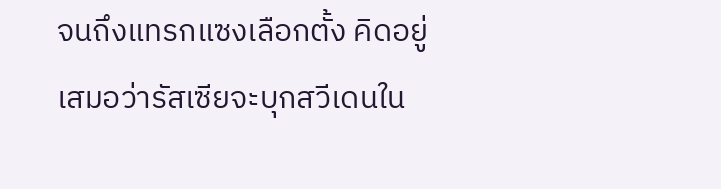จนถึงแทรกแซงเลือกตั้ง คิดอยู่เสมอว่ารัสเซียจะบุกสวีเดนใน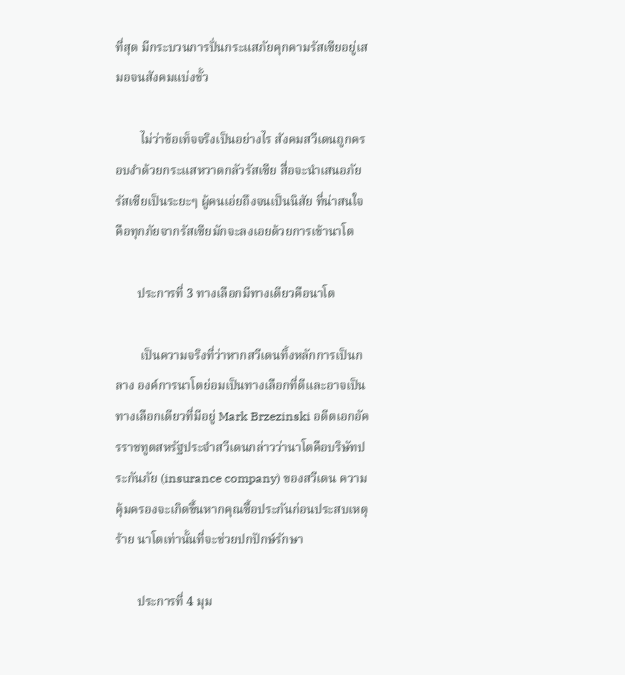ที่สุด มีกระบวนการปั่นกระแสภัยคุกคามรัสเซียอยู่เสมอจนสังคมแบ่งขั้ว

        ไม่ว่าข้อเท็จจริงเป็นอย่างไร สังคมสวีเดนถูกครอบงำด้วยกระแสหวาดกลัวรัสเซีย สื่อจะนำเสนอภัยรัสเซียเป็นระยะๆ ผู้คนเอ่ยถึงจนเป็นนิสัย ที่น่าสนใจคือทุกภัยจากรัสเซียมักจะลงเอยด้วยการเข้านาโต

       ประการที่ 3 ทางเลือกมีทางเดียวคือนาโต

        เป็นความจริงที่ว่าหากสวีเดนทิ้งหลักการเป็นกลาง องค์การนาโตย่อมเป็นทางเลือกที่ดีและอาจเป็นทางเลือกเดียวที่มีอยู่ Mark Brzezinski อดีตเอกอัครราชทูตสหรัฐประจำสวีเดนกล่าวว่านาโตคือบริษัทประกันภัย (insurance company) ของสวีเดน ความคุ้มครองจะเกิดขึ้นหากคุณซื้อประกันก่อนประสบเหตุร้าย นาโตเท่านั้นที่จะช่วยปกปักษ์รักษา

       ประการที่ 4 มุม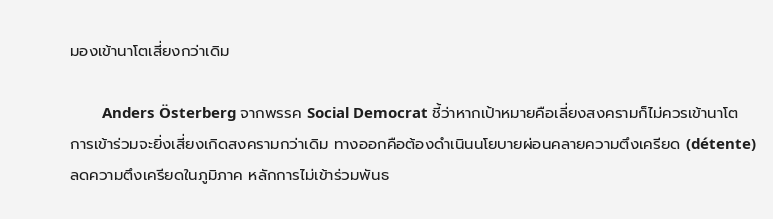มองเข้านาโตเสี่ยงกว่าเดิม

        Anders Österberg จากพรรค Social Democrat ชี้ว่าหากเป้าหมายคือเลี่ยงสงครามก็ไม่ควรเข้านาโต การเข้าร่วมจะยิ่งเสี่ยงเกิดสงครามกว่าเดิม ทางออกคือต้องดำเนินนโยบายผ่อนคลายความตึงเครียด (détente) ลดความตึงเครียดในภูมิภาค หลักการไม่เข้าร่วมพันธ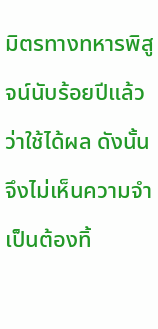มิตรทางทหารพิสูจน์นับร้อยปีแล้วว่าใช้ได้ผล ดังนั้นจึงไม่เห็นความจำเป็นต้องทิ้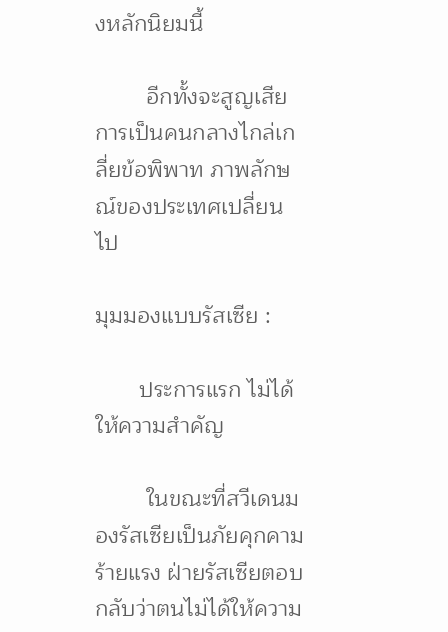งหลักนิยมนี้

        อีกทั้งจะสูญเสียการเป็นคนกลางไกล่เกลี่ยข้อพิพาท ภาพลักษณ์ของประเทศเปลี่ยนไป

มุมมองแบบรัสเซีย :

       ประการแรก ไม่ได้ให้ความสำคัญ

        ในขณะที่สวีเดนมองรัสเซียเป็นภัยคุกคามร้ายแรง ฝ่ายรัสเซียตอบกลับว่าตนไม่ได้ให้ความ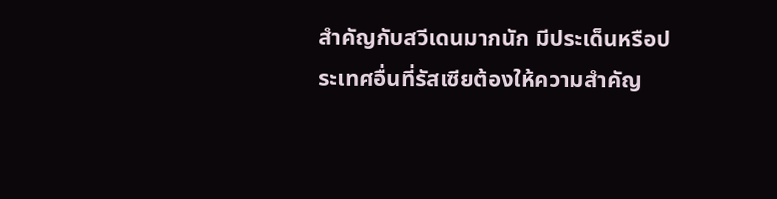สำคัญกับสวีเดนมากนัก มีประเด็นหรือประเทศอื่นที่รัสเซียต้องให้ความสำคัญ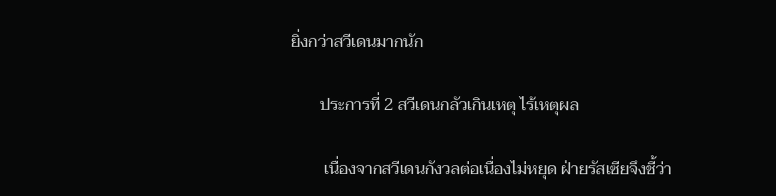ยิ่งกว่าสวีเดนมากนัก

       ประการที่ 2 สวีเดนกลัวเกินเหตุ ไร้เหตุผล

        เนื่องจากสวีเดนกังวลต่อเนื่องไม่หยุด ฝ่ายรัสเซียจึงชี้ว่า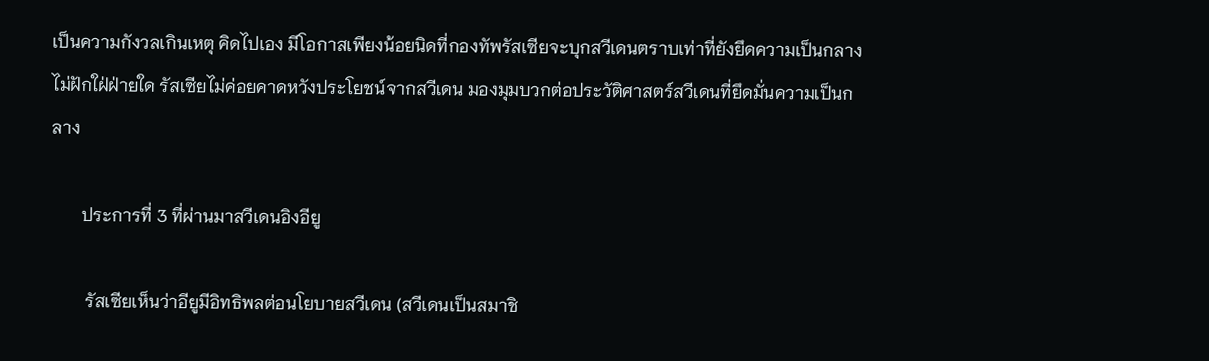เป็นความกังวลเกินเหตุ คิดไปเอง มีโอกาสเพียงน้อยนิดที่กองทัพรัสเซียจะบุกสวีเดนตราบเท่าที่ยังยึดความเป็นกลางไม่ฝักใฝ่ฝ่ายใด รัสเซียไม่ค่อยคาดหวังประโยชน์จากสวีเดน มองมุมบวกต่อประวัติศาสตร์สวีเดนที่ยึดมั่นความเป็นกลาง

       ประการที่ 3 ที่ผ่านมาสวีเดนอิงอียู

        รัสเซียเห็นว่าอียูมีอิทธิพลต่อนโยบายสวีเดน (สวีเดนเป็นสมาชิ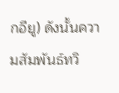กอียู) ดังนั้นความสัมพันธ์ทวิ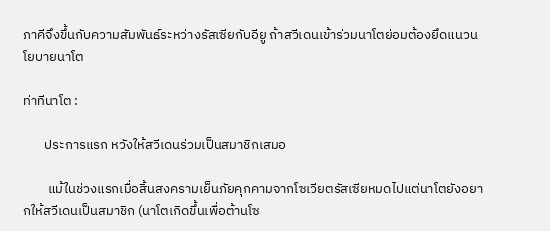ภาคีจึงขึ้นกับความสัมพันธ์ระหว่างรัสเซียกับอียู ถ้าสวีเดนเข้าร่วมนาโตย่อมต้องยึดแนวนโยบายนาโต

ท่าทีนาโต :

       ประการแรก หวังให้สวีเดนร่วมเป็นสมาชิกเสมอ

        แม้ในช่วงแรกเมื่อสิ้นสงครามเย็นภัยคุกคามจากโซเวียตรัสเซียหมดไปแต่นาโตยังอยากให้สวีเดนเป็นสมาชิก (นาโตเกิดขึ้นเพื่อต้านโซ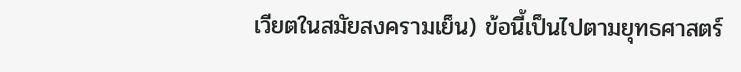เวียตในสมัยสงครามเย็น) ข้อนี้เป็นไปตามยุทธศาสตร์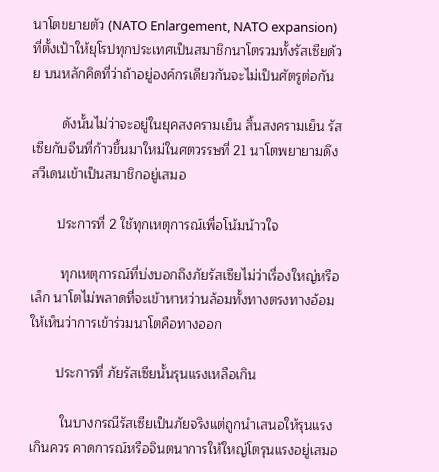นาโตขยายตัว (NATO Enlargement, NATO expansion) ที่ตั้งเป้าให้ยุโรปทุกประเทศเป็นสมาชิกนาโตรวมทั้งรัสเซียด้วย บนหลักคิดที่ว่าถ้าอยู่องค์กรเดียวกันจะไม่เป็นศัตรูต่อกัน

        ดังนั้นไม่ว่าจะอยู่ในยุคสงครามเย็น สิ้นสงครามเย็น รัสเซียกับจีนที่ก้าวขึ้นมาใหม่ในศตวรรษที่ 21 นาโตพยายามดึงสวีเดนเข้าเป็นสมาชิกอยู่เสมอ

       ประการที่ 2 ใช้ทุกเหตุการณ์เพื่อโน้มน้าวใจ

        ทุกเหตุการณ์ที่บ่งบอกถึงภัยรัสเซียไม่ว่าเรื่องใหญ่หรือเล็ก นาโตไม่พลาดที่จะเข้าหาหว่านล้อมทั้งทางตรงทางอ้อมให้เห็นว่าการเข้าร่วมนาโตคือทางออก

       ประการที่ ภัยรัสเซียนั้นรุนแรงเหลือเกิน

        ในบางกรณีรัสเซียเป็นภัยจริงแต่ถูกนำเสนอให้รุนแรงเกินควร คาดการณ์หรือจินตนาการให้ใหญ่โตรุนแรงอยู่เสมอ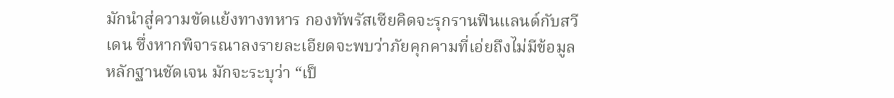มักนำสู่ความขัดแย้งทางทหาร กองทัพรัสเซียคิดจะรุกรานฟินแลนด์กับสวีเดน ซึ่งหากพิจารณาลงรายละเอียดจะพบว่าภัยคุกคามที่เอ่ยถึงไม่มีข้อมูลหลักฐานชัดเจน มักจะระบุว่า “เป็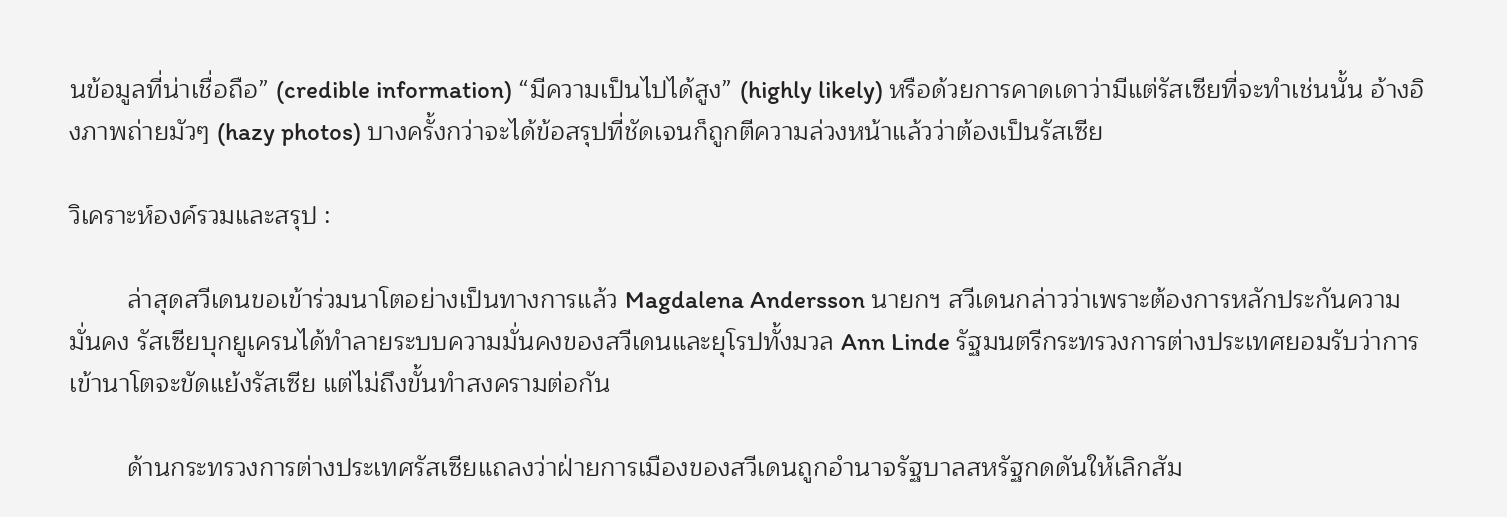นข้อมูลที่น่าเชื่อถือ” (credible information) “มีความเป็นไปได้สูง” (highly likely) หรือด้วยการคาดเดาว่ามีแต่รัสเซียที่จะทำเช่นนั้น อ้างอิงภาพถ่ายมัวๆ (hazy photos) บางครั้งกว่าจะได้ข้อสรุปที่ชัดเจนก็ถูกตีความล่วงหน้าแล้วว่าต้องเป็นรัสเซีย

วิเคราะห์องค์รวมและสรุป :

        ล่าสุดสวีเดนขอเข้าร่วมนาโตอย่างเป็นทางการแล้ว Magdalena Andersson นายกฯ สวีเดนกล่าวว่าเพราะต้องการหลักประกันความมั่นคง รัสเซียบุกยูเครนได้ทำลายระบบความมั่นคงของสวีเดนและยุโรปทั้งมวล Ann Linde รัฐมนตรีกระทรวงการต่างประเทศยอมรับว่าการเข้านาโตจะขัดแย้งรัสเซีย แต่ไม่ถึงขั้นทำสงครามต่อกัน

        ด้านกระทรวงการต่างประเทศรัสเซียแถลงว่าฝ่ายการเมืองของสวีเดนถูกอำนาจรัฐบาลสหรัฐกดดันให้เลิกสัม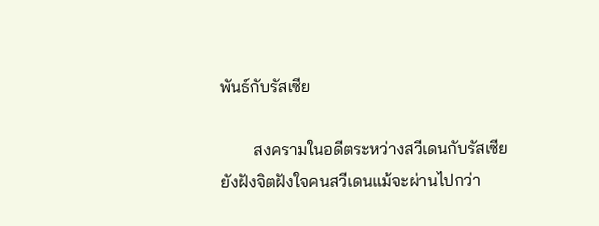พันธ์กับรัสเซีย

        สงครามในอดีตระหว่างสวีเดนกับรัสเซียยังฝังจิตฝังใจคนสวีเดนแม้จะผ่านไปกว่า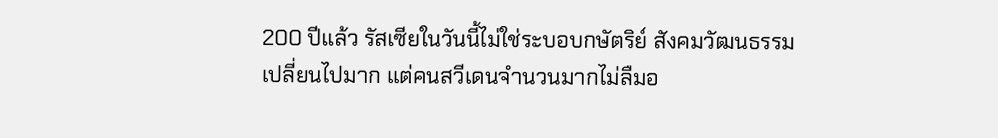200 ปีแล้ว รัสเซียในวันนี้ไม่ใช่ระบอบกษัตริย์ สังคมวัฒนธรรมเปลี่ยนไปมาก แต่คนสวีเดนจำนวนมากไม่ลืมอ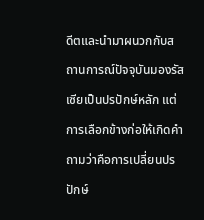ดีตและนำมาผนวกกับสถานการณ์ปัจจุบันมองรัสเซียเป็นปรปักษ์หลัก แต่การเลือกข้างก่อให้เกิดคำถามว่าคือการเปลี่ยนปรปักษ์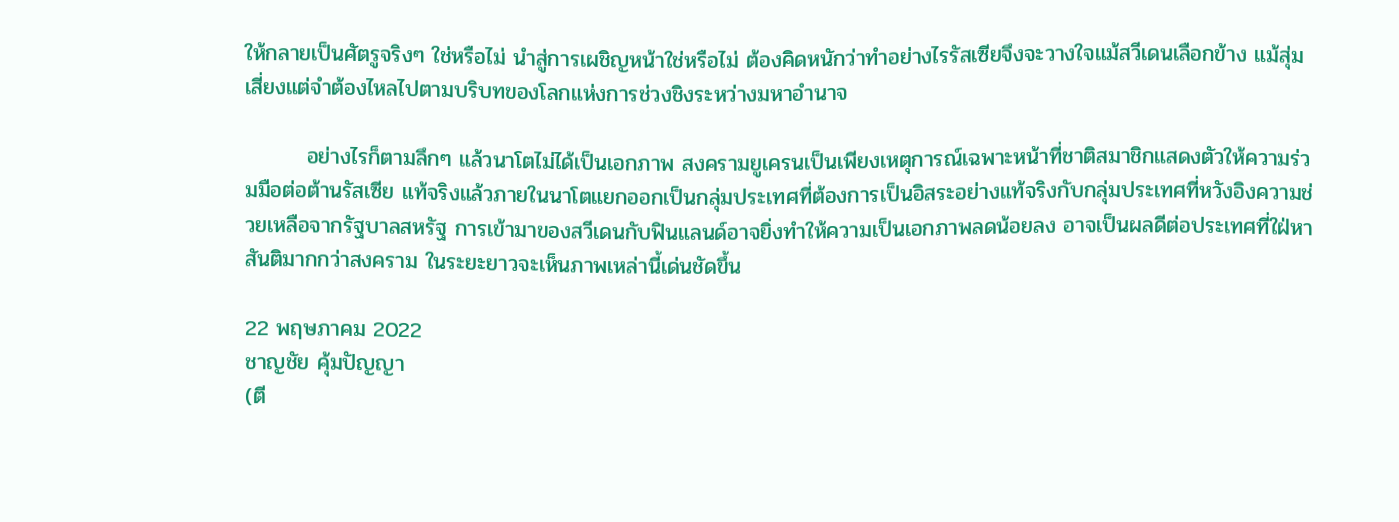ให้กลายเป็นศัตรูจริงๆ ใช่หรือไม่ นำสู่การเผชิญหน้าใช่หรือไม่ ต้องคิดหนักว่าทำอย่างไรรัสเซียจึงจะวางใจแม้สวีเดนเลือกข้าง แม้สุ่มเสี่ยงแต่จำต้องไหลไปตามบริบทของโลกแห่งการช่วงชิงระหว่างมหาอำนาจ

        อย่างไรก็ตามลึกๆ แล้วนาโตไม่ได้เป็นเอกภาพ สงครามยูเครนเป็นเพียงเหตุการณ์เฉพาะหน้าที่ชาติสมาชิกแสดงตัวให้ความร่วมมือต่อต้านรัสเซีย แท้จริงแล้วภายในนาโตแยกออกเป็นกลุ่มประเทศที่ต้องการเป็นอิสระอย่างแท้จริงกับกลุ่มประเทศที่หวังอิงความช่วยเหลือจากรัฐบาลสหรัฐ การเข้ามาของสวีเดนกับฟินแลนด์อาจยิ่งทำให้ความเป็นเอกภาพลดน้อยลง อาจเป็นผลดีต่อประเทศที่ใฝ่หาสันติมากกว่าสงคราม ในระยะยาวจะเห็นภาพเหล่านี้เด่นชัดขึ้น

22 พฤษภาคม 2022
ชาญชัย คุ้มปัญญา
(ตี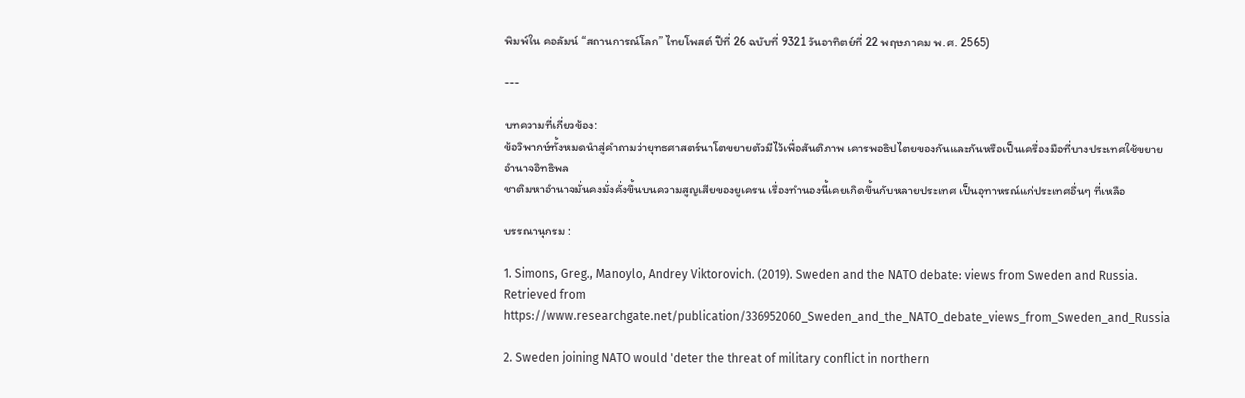พิมพ์ใน คอลัมน์ “สถานการณ์โลก” ไทยโพสต์ ปีที่ 26 ฉบับที่ 9321 วันอาทิตย์ที่ 22 พฤษภาคม พ.ศ. 2565)

---

บทความที่เกี่ยวข้อง:
ข้อวิพากษ์ทั้งหมดนำสู่คำถามว่ายุทธศาสตร์นาโตขยายตัวมีไว้เพื่อสันติภาพ เคารพอธิปไตยของกันและกันหรือเป็นเครื่องมือที่บางประเทศใช้ขยายอำนาจอิทธิพล
ชาติมหาอำนาจมั่นคงมั่งคั่งขึ้นบนความสูญเสียของยูเครน เรื่องทำนองนี้เคยเกิดขึ้นกับหลายประเทศ เป็นอุทาหรณ์แก่ประเทศอื่นๆ ที่เหลือ

บรรณานุกรม :

1. Simons, Greg., Manoylo, Andrey Viktorovich. (2019). Sweden and the NATO debate: views from Sweden and Russia. Retrieved from https://www.researchgate.net/publication/336952060_Sweden_and_the_NATO_debate_views_from_Sweden_and_Russia

2. Sweden joining NATO would 'deter the threat of military conflict in northern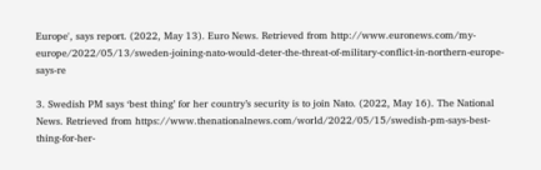Europe', says report. (2022, May 13). Euro News. Retrieved from http://www.euronews.com/my-europe/2022/05/13/sweden-joining-nato-would-deter-the-threat-of-military-conflict-in-northern-europe-says-re

3. Swedish PM says ‘best thing’ for her country’s security is to join Nato. (2022, May 16). The National News. Retrieved from https://www.thenationalnews.com/world/2022/05/15/swedish-pm-says-best-thing-for-her-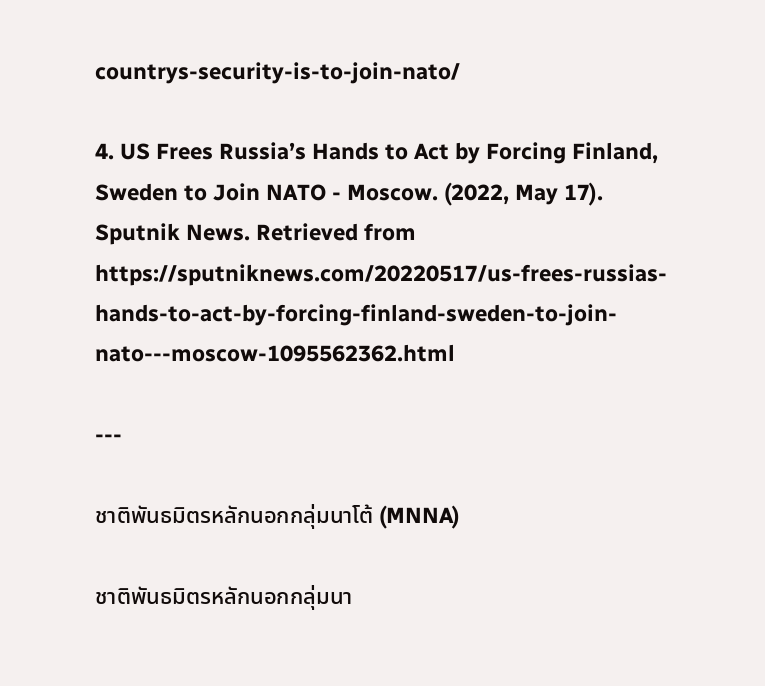countrys-security-is-to-join-nato/

4. US Frees Russia’s Hands to Act by Forcing Finland, Sweden to Join NATO - Moscow. (2022, May 17). Sputnik News. Retrieved from https://sputniknews.com/20220517/us-frees-russias-hands-to-act-by-forcing-finland-sweden-to-join-nato---moscow-1095562362.html

---

ชาติพันธมิตรหลักนอกกลุ่มนาโต้ (MNNA)

ชาติพันธมิตรหลักนอกกลุ่มนา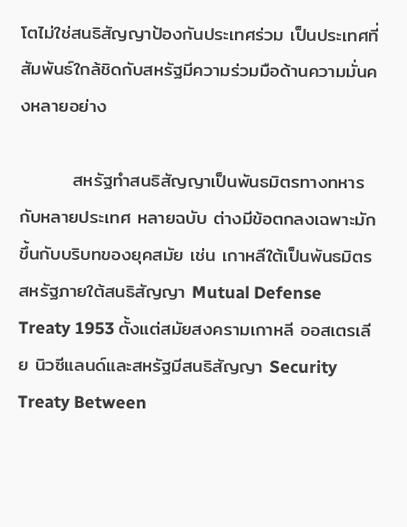โตไม่ใช่สนธิสัญญาป้องกันประเทศร่วม เป็นประเทศที่สัมพันธ์ใกล้ชิดกับสหรัฐมีความร่วมมือด้านความมั่นคงหลายอย่าง

        สหรัฐทำสนธิสัญญาเป็นพันธมิตรทางทหารกับหลายประเทศ หลายฉบับ ต่างมีข้อตกลงเฉพาะมักขึ้นกับบริบทของยุคสมัย เช่น เกาหลีใต้เป็นพันธมิตรสหรัฐภายใต้สนธิสัญญา Mutual Defense Treaty 1953 ตั้งแต่สมัยสงครามเกาหลี ออสเตรเลีย นิวซีแลนด์และสหรัฐมีสนธิสัญญา Security Treaty Between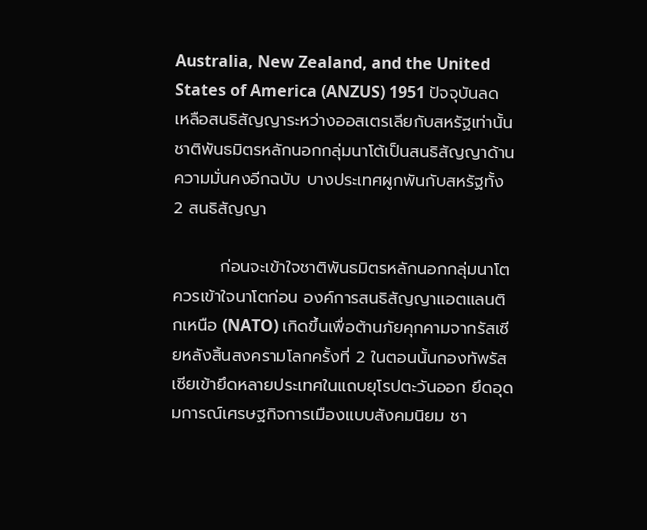Australia, New Zealand, and the United States of America (ANZUS) 1951 ปัจจุบันลดเหลือสนธิสัญญาระหว่างออสเตรเลียกับสหรัฐเท่านั้น ชาติพันธมิตรหลักนอกกลุ่มนาโต้เป็นสนธิสัญญาด้านความมั่นคงอีกฉบับ บางประเทศผูกพันกับสหรัฐทั้ง 2 สนธิสัญญา

        ก่อนจะเข้าใจชาติพันธมิตรหลักนอกกลุ่มนาโตควรเข้าใจนาโตก่อน องค์การสนธิสัญญาแอตแลนติกเหนือ (NATO) เกิดขึ้นเพื่อต้านภัยคุกคามจากรัสเซียหลังสิ้นสงครามโลกครั้งที่ 2 ในตอนนั้นกองทัพรัสเซียเข้ายึดหลายประเทศในแถบยุโรปตะวันออก ยึดอุดมการณ์เศรษฐกิจการเมืองแบบสังคมนิยม ชา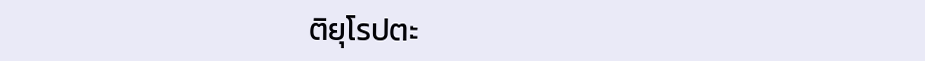ติยุโรปตะ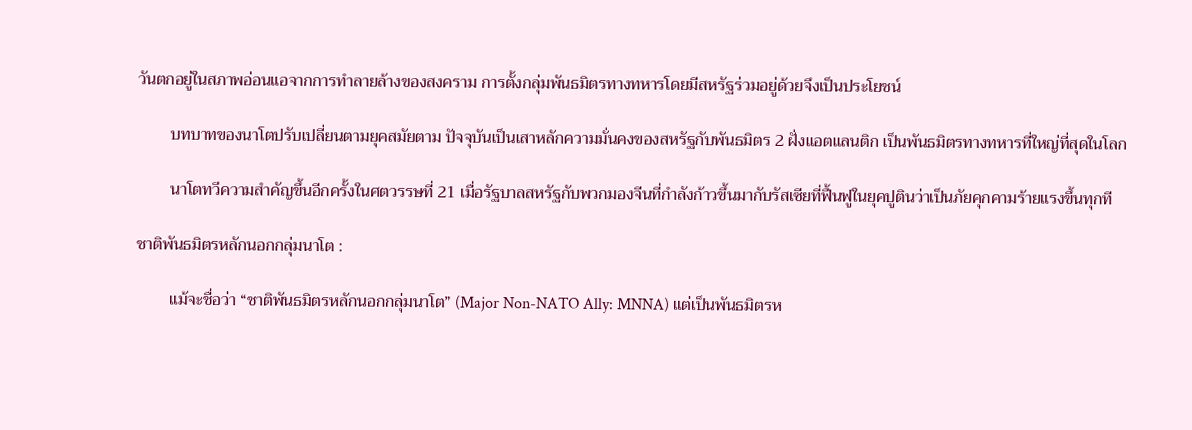วันตกอยู่ในสภาพอ่อนแอจากการทำลายล้างของสงคราม การตั้งกลุ่มพันธมิตรทางทหารโดยมีสหรัฐร่วมอยู่ด้วยจึงเป็นประโยชน์

        บทบาทของนาโตปรับเปลี่ยนตามยุคสมัยตาม ปัจจุบันเป็นเสาหลักความมั่นคงของสหรัฐกับพันธมิตร 2 ฝั่งแอตแลนติก เป็นพันธมิตรทางทหารที่ใหญ่ที่สุดในโลก

        นาโตทวีความสำคัญขึ้นอีกครั้งในศตวรรษที่ 21 เมื่อรัฐบาลสหรัฐกับพวกมองจีนที่กำลังก้าวขึ้นมากับรัสเซียที่ฟื้นฟูในยุคปูตินว่าเป็นภัยคุกคามร้ายแรงขึ้นทุกที

ชาติพันธมิตรหลักนอกกลุ่มนาโต :

        แม้จะชื่อว่า “ชาติพันธมิตรหลักนอกกลุ่มนาโต” (Major Non-NATO Ally: MNNA) แต่เป็นพันธมิตรห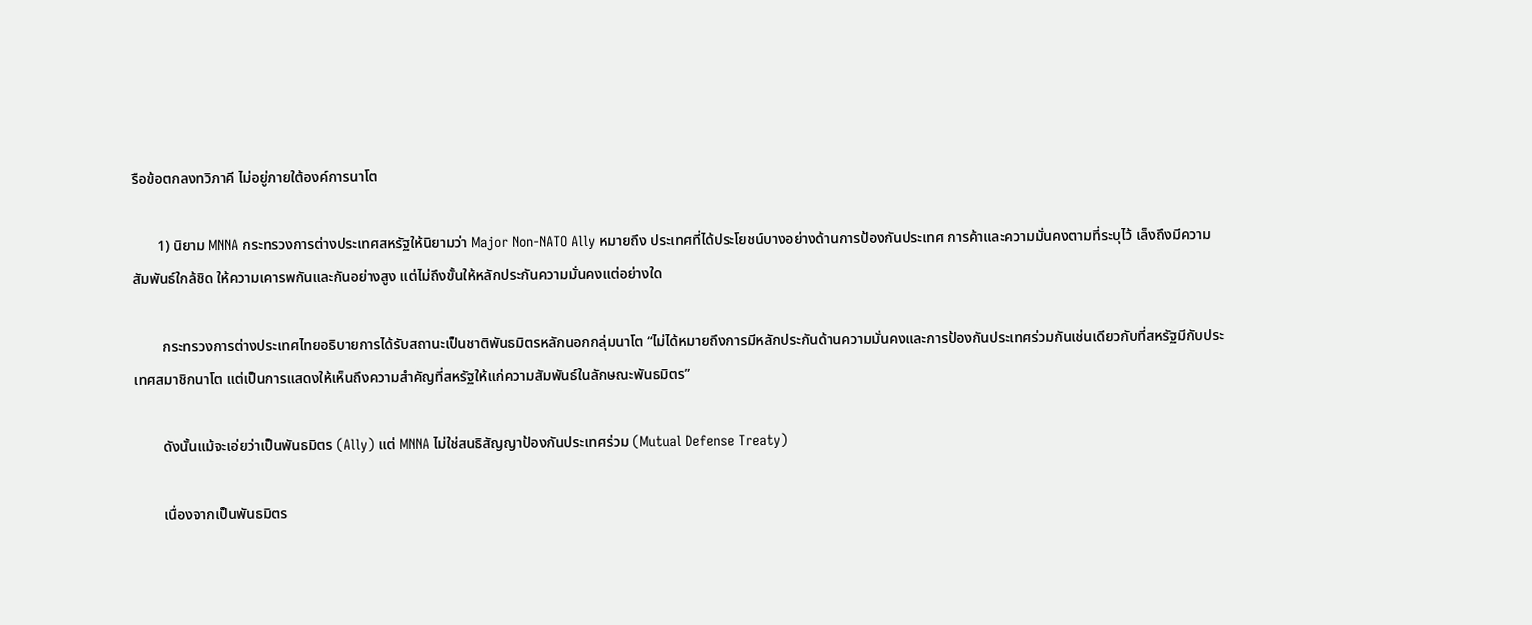รือข้อตกลงทวิภาคี ไม่อยู่ภายใต้องค์การนาโต

       1) นิยาม MNNA กระทรวงการต่างประเทศสหรัฐให้นิยามว่า Major Non-NATO Ally หมายถึง ประเทศที่ได้ประโยชน์บางอย่างด้านการป้องกันประเทศ การค้าและความมั่นคงตามที่ระบุไว้ เล็งถึงมีความสัมพันธ์ใกล้ชิด ให้ความเคารพกันและกันอย่างสูง แต่ไม่ถึงขั้นให้หลักประกันความมั่นคงแต่อย่างใด

        กระทรวงการต่างประเทศไทยอธิบายการได้รับสถานะเป็นชาติพันธมิตรหลักนอกกลุ่มนาโต “ไม่ได้หมายถึงการมีหลักประกันด้านความมั่นคงและการป้องกันประเทศร่วมกันเช่นเดียวกับที่สหรัฐมีกับประเทศสมาชิกนาโต แต่เป็นการแสดงให้เห็นถึงความสำคัญที่สหรัฐให้แก่ความสัมพันธ์ในลักษณะพันธมิตร”

        ดังนั้นแม้จะเอ่ยว่าเป็นพันธมิตร (Ally) แต่ MNNA ไม่ใช่สนธิสัญญาป้องกันประเทศร่วม (Mutual Defense Treaty)

        เนื่องจากเป็นพันธมิตร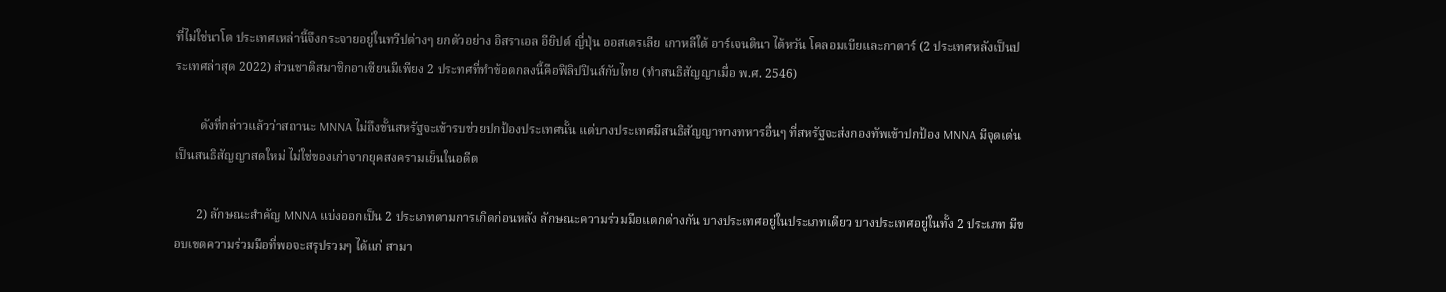ที่ไม่ใช่นาโต ประเทศเหล่านี้จึงกระจายอยู่ในทวีปต่างๆ ยกตัวอย่าง อิสราเอล อียิปต์ ญี่ปุ่น ออสเตรเลีย เกาหลีใต้ อาร์เจนตินา ไต้หวัน โคลอมเบียและกาตาร์ (2 ประเทศหลังเป็นประเทศล่าสุด 2022) ส่วนชาติสมาชิกอาเซียนมีเพียง 2 ประทศที่ทำข้อตกลงนี้คือฟิลิปปินส์กับไทย (ทำสนธิสัญญาเมื่อ พ.ศ. 2546)

        ดังที่กล่าวแล้วว่าสถานะ MNNA ไม่ถึงขั้นสหรัฐจะเข้ารบช่วยปกป้องประเทศนั้น แต่บางประเทศมีสนธิสัญญาทางทหารอื่นๆ ที่สหรัฐจะส่งกองทัพเข้าปกป้อง MNNA มีจุดเด่นเป็นสนธิสัญญาสดใหม่ ไม่ใช่ของเก่าจากยุคสงครามเย็นในอดีต

       2) ลักษณะสำคัญ MNNA แบ่งออกเป็น 2 ประเภทตามการเกิดก่อนหลัง ลักษณะความร่วมมือแตกต่างกัน บางประเทศอยู่ในประเภทเดียว บางประเทศอยู่ในทั้ง 2 ประเภท มีขอบเขตความร่วมมือที่พอจะสรุปรวมๆ ได้แก่ สามา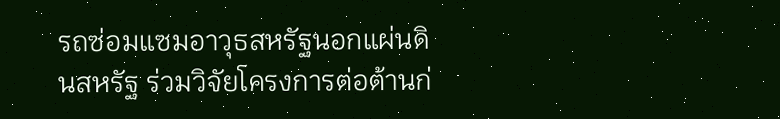รถซ่อมแซมอาวุธสหรัฐนอกแผ่นดินสหรัฐ ร่วมวิจัยโครงการต่อต้านก่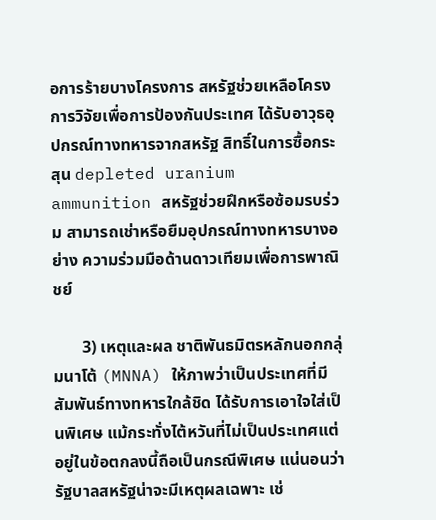อการร้ายบางโครงการ สหรัฐช่วยเหลือโครงการวิจัยเพื่อการป้องกันประเทศ ได้รับอาวุธอุปกรณ์ทางทหารจากสหรัฐ สิทธิ์ในการซื้อกระสุน depleted uranium ammunition สหรัฐช่วยฝึกหรือซ้อมรบร่วม สามารถเช่าหรือยืมอุปกรณ์ทางทหารบางอย่าง ความร่วมมือด้านดาวเทียมเพื่อการพาณิชย์

       3) เหตุและผล ชาติพันธมิตรหลักนอกกลุ่มนาโต้ (MNNA) ให้ภาพว่าเป็นประเทศที่มีสัมพันธ์ทางทหารใกล้ชิด ได้รับการเอาใจใส่เป็นพิเศษ แม้กระทั่งไต้หวันที่ไม่เป็นประเทศแต่อยู่ในข้อตกลงนี้ถือเป็นกรณีพิเศษ แน่นอนว่ารัฐบาลสหรัฐน่าจะมีเหตุผลเฉพาะ เช่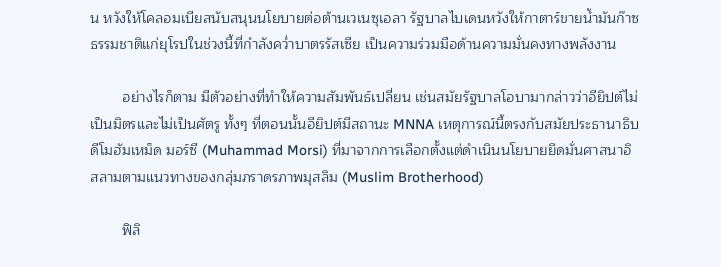น หวังให้โคลอมเบียสนับสนุนนโยบายต่อต้านเวเนซุเอลา รัฐบาลไบเดนหวังให้กาตาร์ขายน้ำมันก๊าซธรรมชาติแก่ยุโรปในช่วงนี้ที่กำลังคว่ำบาตรรัสเซีย เป็นความร่วมมือด้านความมั่นคงทางพลังงาน

        อย่างไรก็ตาม มีตัวอย่างที่ทำให้ความสัมพันธ์เปลี่ยน เช่นสมัยรัฐบาลโอบามากล่าวว่าอียิปต์ไม่เป็นมิตรและไม่เป็นศัตรู ทั้งๆ ที่ตอนนั้นอียิปต์มีสถานะ MNNA เหตุการณ์นี้ตรงกับสมัยประธานาธิบดีโมฮัมเหม็ด มอร์ซี (Muhammad Morsi) ที่มาจากการเลือกตั้งแต่ดำเนินนโยบายยึดมั่นศาสนาอิสลามตามแนวทางของกลุ่มภราดรภาพมุสลิม (Muslim Brotherhood)

        ฟิลิ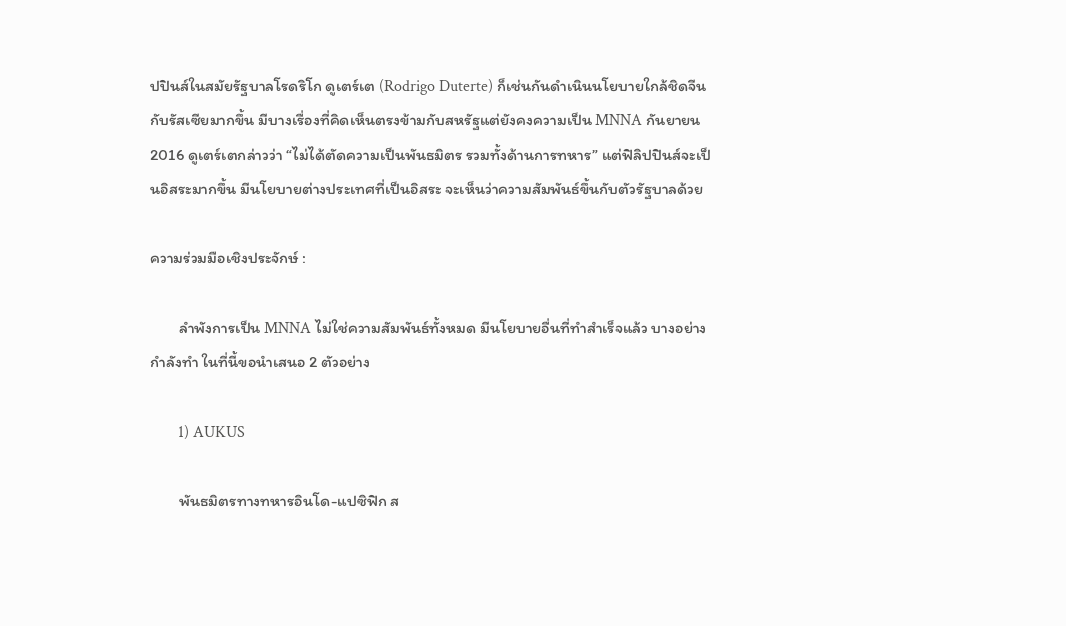ปปินส์ในสมัยรัฐบาลโรดริโก ดูเตร์เต (Rodrigo Duterte) ก็เช่นกันดำเนินนโยบายใกล้ชิดจีนกับรัสเซียมากขึ้น มีบางเรื่องที่คิดเห็นตรงข้ามกับสหรัฐแต่ยังคงความเป็น MNNA กันยายน 2016 ดูเตร์เตกล่าวว่า “ไม่ได้ตัดความเป็นพันธมิตร รวมทั้งด้านการทหาร” แต่ฟิลิปปินส์จะเป็นอิสระมากขึ้น มีนโยบายต่างประเทศที่เป็นอิสระ จะเห็นว่าความสัมพันธ์ขึ้นกับตัวรัฐบาลด้วย

ความร่วมมือเชิงประจักษ์ :

        ลำพังการเป็น MNNA ไม่ใช่ความสัมพันธ์ทั้งหมด มีนโยบายอื่นที่ทำสำเร็จแล้ว บางอย่างกำลังทำ ในที่นี้ขอนำเสนอ 2 ตัวอย่าง

       1) AUKUS

        พันธมิตรทางทหารอินโด-แปซิฟิก ส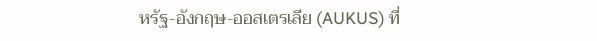หรัฐ-อังกฤษ-ออสเตรเลีย (AUKUS) ที่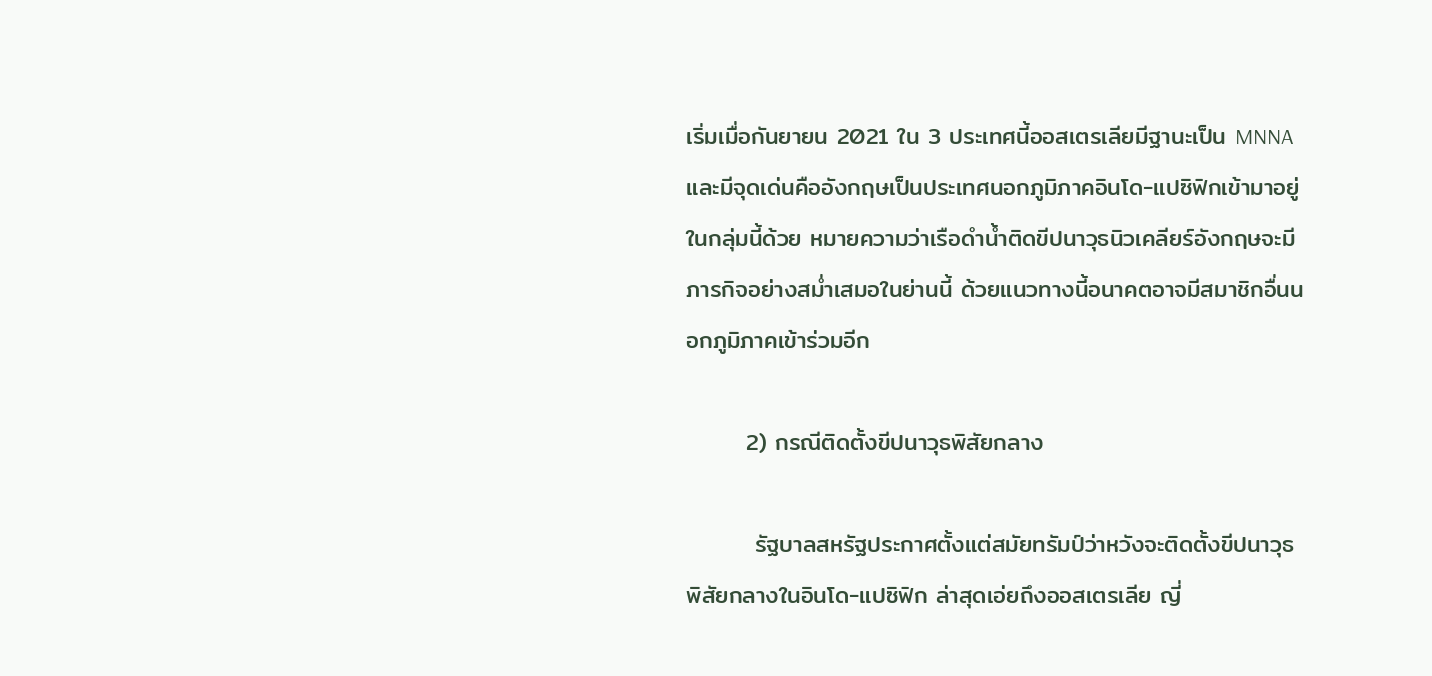เริ่มเมื่อกันยายน 2021 ใน 3 ประเทศนี้ออสเตรเลียมีฐานะเป็น MNNA และมีจุดเด่นคืออังกฤษเป็นประเทศนอกภูมิภาคอินโด-แปซิฟิกเข้ามาอยู่ในกลุ่มนี้ด้วย หมายความว่าเรือดำน้ำติดขีปนาวุธนิวเคลียร์อังกฤษจะมีภารกิจอย่างสม่ำเสมอในย่านนี้ ด้วยแนวทางนี้อนาคตอาจมีสมาชิกอื่นนอกภูมิภาคเข้าร่วมอีก

       2) กรณีติดตั้งขีปนาวุธพิสัยกลาง

        รัฐบาลสหรัฐประกาศตั้งแต่สมัยทรัมป์ว่าหวังจะติดตั้งขีปนาวุธพิสัยกลางในอินโด-แปซิฟิก ล่าสุดเอ่ยถึงออสเตรเลีย ญี่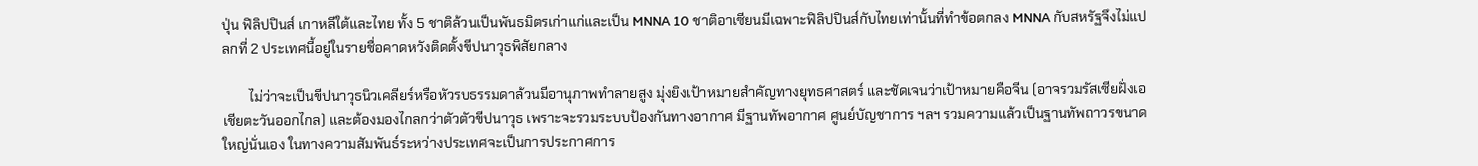ปุ่น ฟิลิปปินส์ เกาหลีใต้และไทย ทั้ง 5 ชาติล้วนเป็นพันธมิตรเก่าแก่และเป็น MNNA 10 ชาติอาเซียนมีเฉพาะฟิลิปปินส์กับไทยเท่านั้นที่ทำข้อตกลง MNNA กับสหรัฐจึงไม่แปลกที่ 2 ประเทศนี้อยู่ในรายชื่อคาดหวังติดตั้งขีปนาวุธพิสัยกลาง

        ไม่ว่าจะเป็นขีปนาวุธนิวเคลียร์หรือหัวรบธรรมดาล้วนมีอานุภาพทำลายสูง มุ่งยิงเป้าหมายสำคัญทางยุทธศาสตร์ และชัดเจนว่าเป้าหมายคือจีน (อาจรวมรัสเซียฝั่งเอเชียตะวันออกไกล) และต้องมองไกลกว่าตัวตัวขีปนาวุธ เพราะจะรวมระบบป้องกันทางอากาศ มีฐานทัพอากาศ ศูนย์บัญชาการ ฯลฯ รวมความแล้วเป็นฐานทัพถาวรขนาดใหญ่นั่นเอง ในทางความสัมพันธ์ระหว่างประเทศจะเป็นการประกาศการ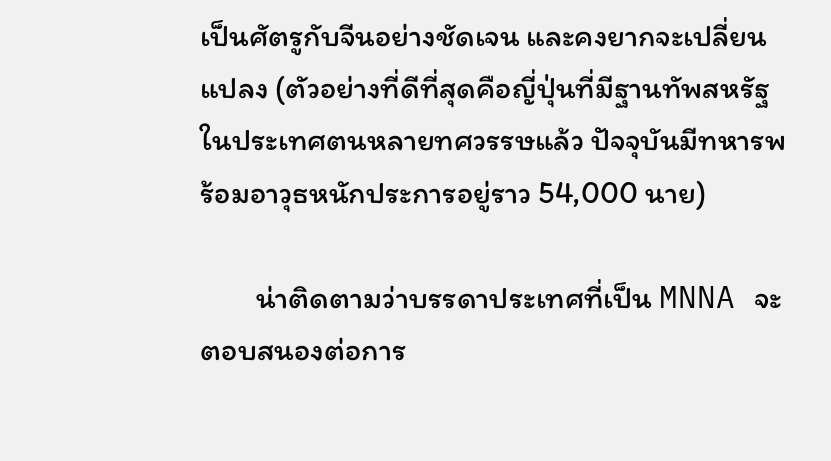เป็นศัตรูกับจีนอย่างชัดเจน และคงยากจะเปลี่ยนแปลง (ตัวอย่างที่ดีที่สุดคือญี่ปุ่นที่มีฐานทัพสหรัฐในประเทศตนหลายทศวรรษแล้ว ปัจจุบันมีทหารพร้อมอาวุธหนักประการอยู่ราว 54,000 นาย)

        น่าติดตามว่าบรรดาประเทศที่เป็น MNNA จะตอบสนองต่อการ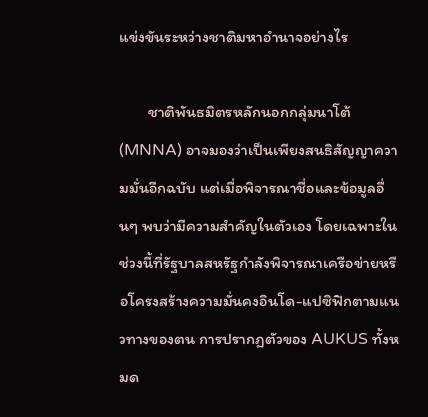แข่งขันระหว่างชาติมหาอำนาจอย่างไร

        ชาติพันธมิตรหลักนอกกลุ่มนาโต้ (MNNA) อาจมองว่าเป็นเพียงสนธิสัญญาความมั่นอีกฉบับ แต่เมื่อพิจารณาชื่อและข้อมูลอื่นๆ พบว่ามีความสำคัญในตัวเอง โดยเฉพาะในช่วงนี้ที่รัฐบาลสหรัฐกำลังพิจารณาเครือข่ายหรือโครงสร้างความมั่นคงอินโด-แปซิฟิกตามแนวทางของตน การปรากฏตัวของ AUKUS ทั้งหมด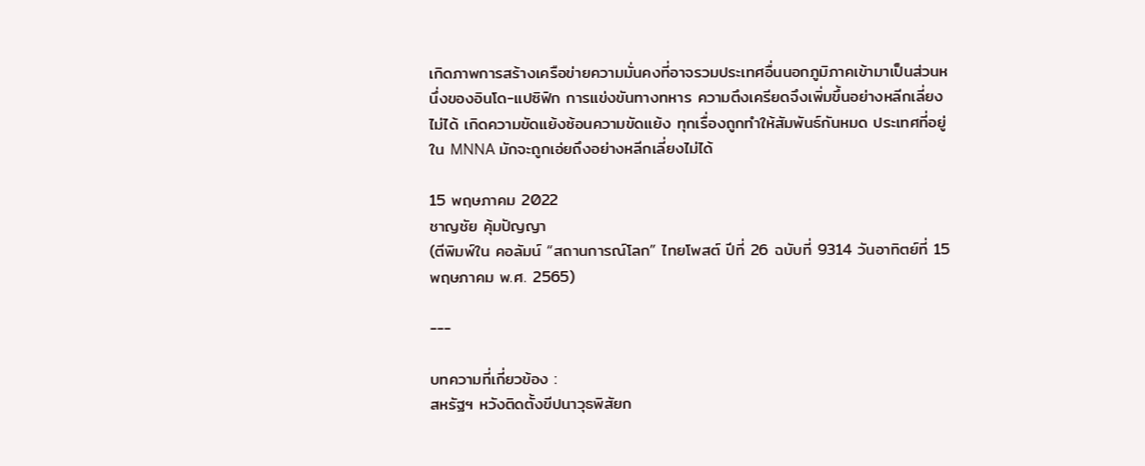เกิดภาพการสร้างเครือข่ายความมั่นคงที่อาจรวมประเทศอื่นนอกภูมิภาคเข้ามาเป็นส่วนหนึ่งของอินโด-แปซิฟิก การแข่งขันทางทหาร ความตึงเครียดจึงเพิ่มขึ้นอย่างหลีกเลี่ยงไม่ได้ เกิดความขัดแย้งซ้อนความขัดแย้ง ทุกเรื่องถูกทำให้สัมพันธ์กันหมด ประเทศที่อยู่ใน MNNA มักจะถูกเอ่ยถึงอย่างหลีกเลี่ยงไม่ได้

15 พฤษภาคม 2022
ชาญชัย คุ้มปัญญา
(ตีพิมพ์ใน คอลัมน์ “สถานการณ์โลก” ไทยโพสต์ ปีที่ 26 ฉบับที่ 9314 วันอาทิตย์ที่ 15 พฤษภาคม พ.ศ. 2565)

---

บทความที่เกี่ยวข้อง :
สหรัฐฯ หวังติดตั้งขีปนาวุธพิสัยก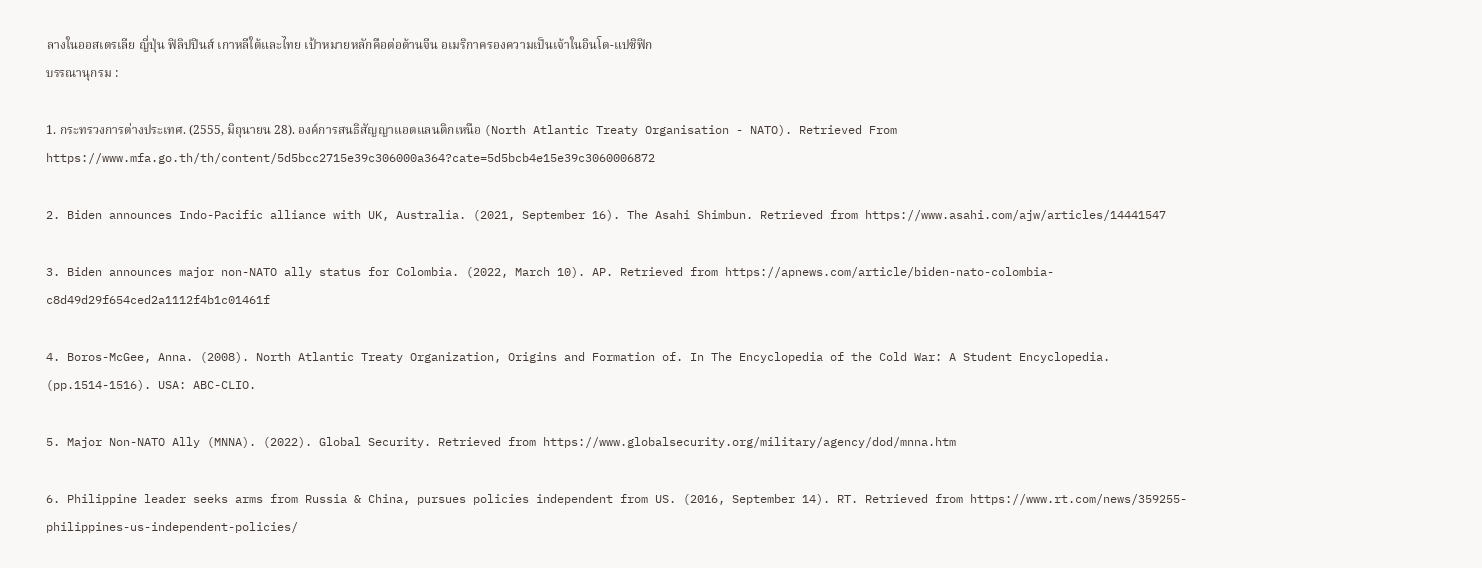ลางในออสเตรเลีย ญี่ปุ่น ฟิลิปปินส์ เกาหลีใต้และไทย เป้าหมายหลักคือต่อต้านจีน อเมริกาครองความเป็นเจ้าในอินโด-แปซิฟิก
บรรณานุกรม :

1. กระทรวงการต่างประเทศ. (2555, มิถุนายน 28). องค์การสนธิสัญญาแอตแลนติกเหนือ (North Atlantic Treaty Organisation - NATO). Retrieved From https://www.mfa.go.th/th/content/5d5bcc2715e39c306000a364?cate=5d5bcb4e15e39c3060006872

2. Biden announces Indo-Pacific alliance with UK, Australia. (2021, September 16). The Asahi Shimbun. Retrieved from https://www.asahi.com/ajw/articles/14441547

3. Biden announces major non-NATO ally status for Colombia. (2022, March 10). AP. Retrieved from https://apnews.com/article/biden-nato-colombia-c8d49d29f654ced2a1112f4b1c01461f

4. Boros-McGee, Anna. (2008). North Atlantic Treaty Organization, Origins and Formation of. In The Encyclopedia of the Cold War: A Student Encyclopedia. (pp.1514-1516). USA: ABC-CLIO.

5. Major Non-NATO Ally (MNNA). (2022). Global Security. Retrieved from https://www.globalsecurity.org/military/agency/dod/mnna.htm

6. Philippine leader seeks arms from Russia & China, pursues policies independent from US. (2016, September 14). RT. Retrieved from https://www.rt.com/news/359255-philippines-us-independent-policies/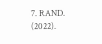7. RAND. (2022).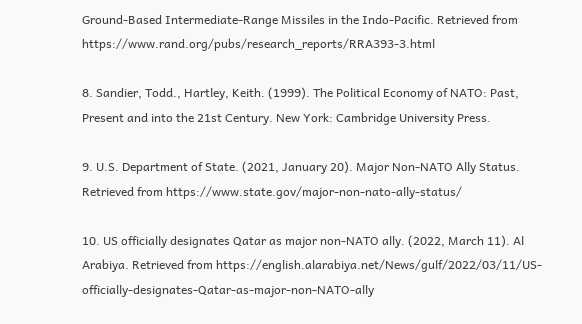Ground-Based Intermediate-Range Missiles in the Indo-Pacific. Retrieved from https://www.rand.org/pubs/research_reports/RRA393-3.html

8. Sandier, Todd., Hartley, Keith. (1999). The Political Economy of NATO: Past, Present and into the 21st Century. New York: Cambridge University Press.

9. U.S. Department of State. (2021, January 20). Major Non-NATO Ally Status. Retrieved from https://www.state.gov/major-non-nato-ally-status/

10. US officially designates Qatar as major non-NATO ally. (2022, March 11). Al Arabiya. Retrieved from https://english.alarabiya.net/News/gulf/2022/03/11/US-officially-designates-Qatar-as-major-non-NATO-ally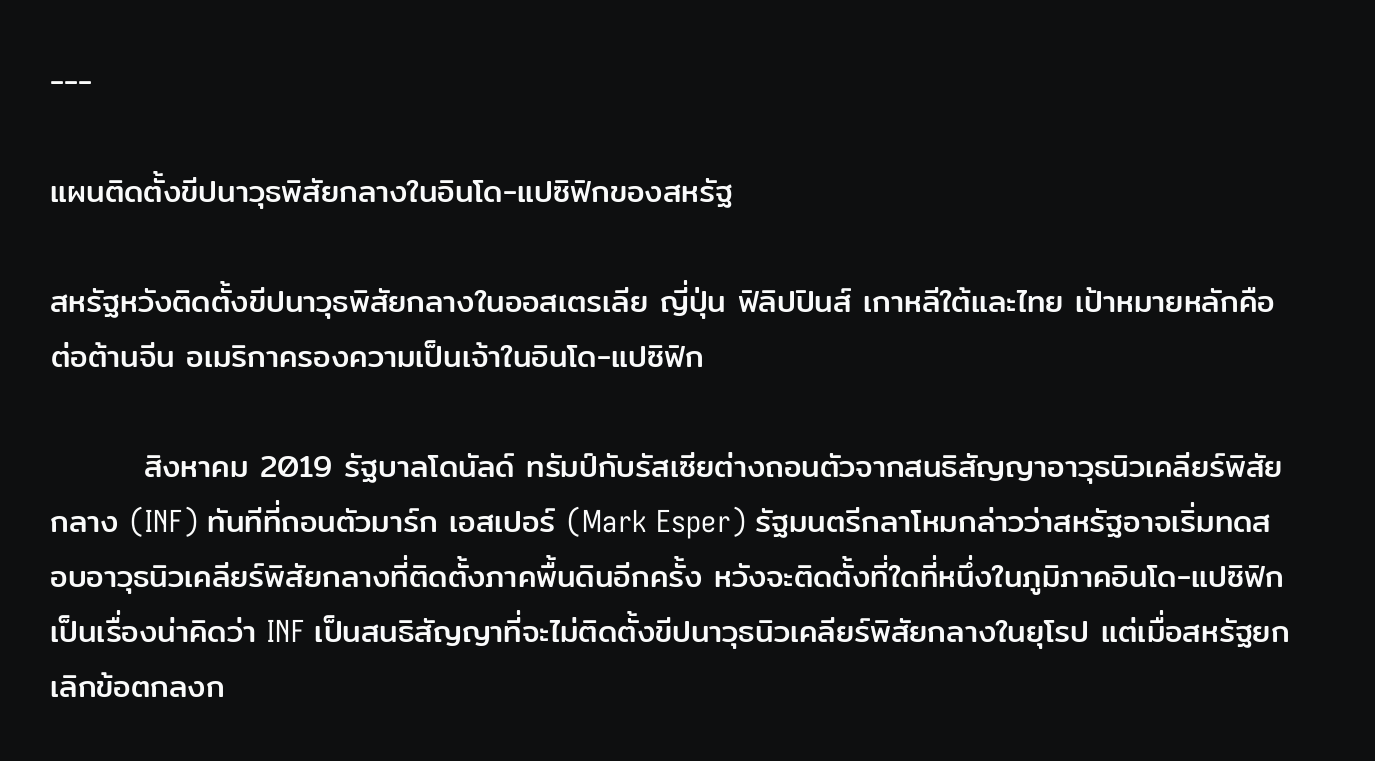---

แผนติดตั้งขีปนาวุธพิสัยกลางในอินโด-แปซิฟิกของสหรัฐ

สหรัฐหวังติดตั้งขีปนาวุธพิสัยกลางในออสเตรเลีย ญี่ปุ่น ฟิลิปปินส์ เกาหลีใต้และไทย เป้าหมายหลักคือต่อต้านจีน อเมริกาครองความเป็นเจ้าในอินโด-แปซิฟิก

        สิงหาคม 2019 รัฐบาลโดนัลด์ ทรัมป์กับรัสเซียต่างถอนตัวจากสนธิสัญญาอาวุธนิวเคลียร์พิสัยกลาง (INF) ทันทีที่ถอนตัวมาร์ก เอสเปอร์ (Mark Esper) รัฐมนตรีกลาโหมกล่าวว่าสหรัฐอาจเริ่มทดสอบอาวุธนิวเคลียร์พิสัยกลางที่ติดตั้งภาคพื้นดินอีกครั้ง หวังจะติดตั้งที่ใดที่หนึ่งในภูมิภาคอินโด-แปซิฟิก เป็นเรื่องน่าคิดว่า INF เป็นสนธิสัญญาที่จะไม่ติดตั้งขีปนาวุธนิวเคลียร์พิสัยกลางในยุโรป แต่เมื่อสหรัฐยกเลิกข้อตกลงก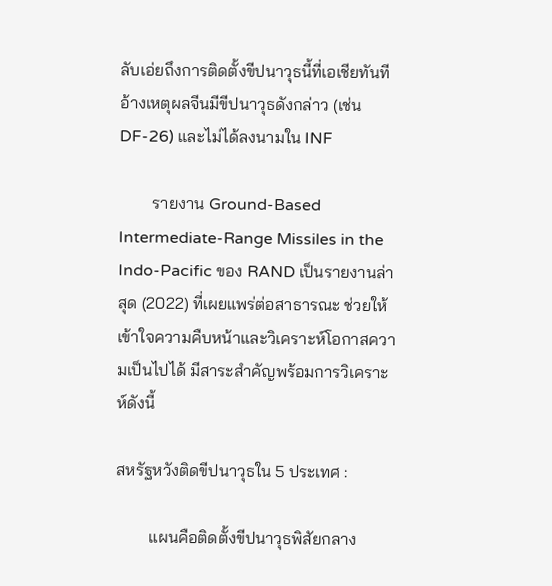ลับเอ่ยถึงการติดตั้งขีปนาวุธนี้ที่เอเชียทันที อ้างเหตุผลจีนมีขีปนาวุธดังกล่าว (เช่น DF-26) และไม่ได้ลงนามใน INF

        รายงาน Ground-Based Intermediate-Range Missiles in the Indo-Pacific ของ RAND เป็นรายงานล่าสุด (2022) ที่เผยแพร่ต่อสาธารณะ ช่วยให้เข้าใจความคืบหน้าและวิเคราะห์โอกาสความเป็นไปได้ มีสาระสำคัญพร้อมการวิเคราะห์ดังนี้

สหรัฐหวังติดขีปนาวุธใน 5 ประเทศ :

        แผนคือติดตั้งขีปนาวุธพิสัยกลาง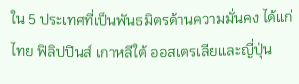ใน 5 ประเทศที่เป็นพันธมิตรด้านความมั่นคง ได้แก่ ไทย ฟิลิปปินส์ เกาหลีใต้ ออสเตรเลียและญี่ปุ่น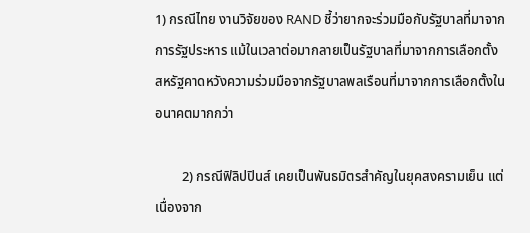1) กรณีไทย งานวิจัยของ RAND ชี้ว่ายากจะร่วมมือกับรัฐบาลที่มาจากการรัฐประหาร แม้ในเวลาต่อมากลายเป็นรัฐบาลที่มาจากการเลือกตั้ง สหรัฐคาดหวังความร่วมมือจากรัฐบาลพลเรือนที่มาจากการเลือกตั้งในอนาคตมากกว่า

        2) กรณีฟิลิปปินส์ เคยเป็นพันธมิตรสำคัญในยุคสงครามเย็น แต่เนื่องจาก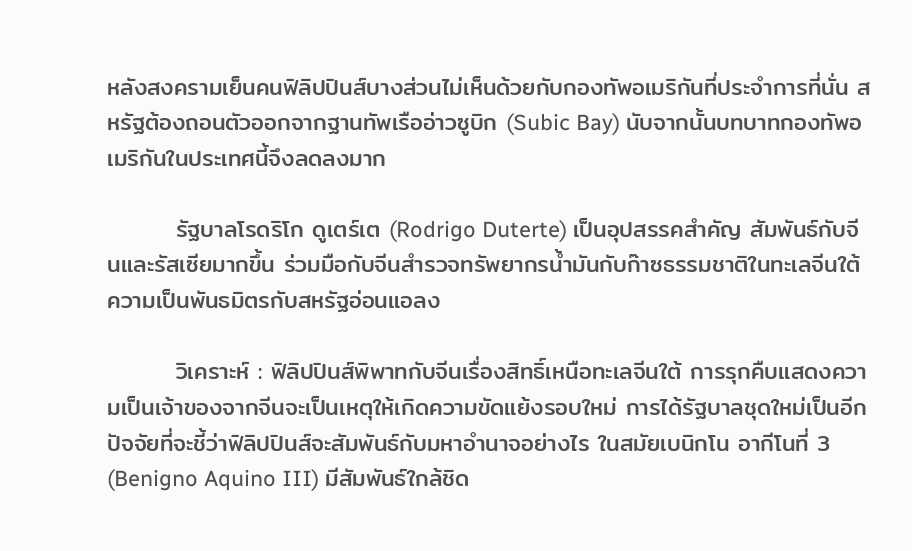หลังสงครามเย็นคนฟิลิปปินส์บางส่วนไม่เห็นด้วยกับกองทัพอเมริกันที่ประจำการที่นั่น สหรัฐต้องถอนตัวออกจากฐานทัพเรืออ่าวซูบิก (Subic Bay) นับจากนั้นบทบาทกองทัพอเมริกันในประเทศนี้จึงลดลงมาก

        รัฐบาลโรดริโก ดูเตร์เต (Rodrigo Duterte) เป็นอุปสรรคสำคัญ สัมพันธ์กับจีนและรัสเซียมากขึ้น ร่วมมือกับจีนสำรวจทรัพยากรน้ำมันกับก๊าซธรรมชาติในทะเลจีนใต้ ความเป็นพันธมิตรกับสหรัฐอ่อนแอลง

        วิเคราะห์ : ฟิลิปปินส์พิพาทกับจีนเรื่องสิทธิ์เหนือทะเลจีนใต้ การรุกคืบแสดงความเป็นเจ้าของจากจีนจะเป็นเหตุให้เกิดความขัดแย้งรอบใหม่ การได้รัฐบาลชุดใหม่เป็นอีกปัจจัยที่จะชี้ว่าฟิลิปปินส์จะสัมพันธ์กับมหาอำนาจอย่างไร ในสมัยเบนิกโน อากีโนที่ 3 (Benigno Aquino III) มีสัมพันธ์ใกล้ชิด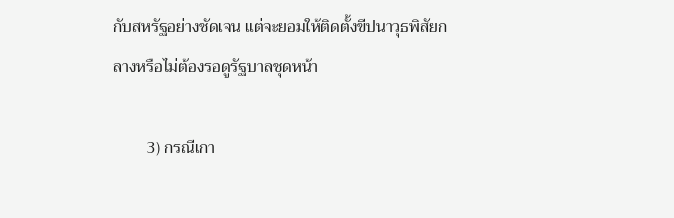กับสหรัฐอย่างชัดเจน แต่จะยอมให้ติดตั้งขีปนาวุธพิสัยกลางหรือไม่ต้องรอดูรัฐบาลชุดหน้า

        3) กรณีเกา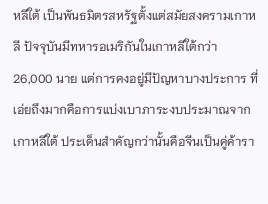หลีใต้ เป็นพันธมิตรสหรัฐตั้งแต่สมัยสงครามเกาหลี ปัจจุบันมีทหารอเมริกันในเกาหลีใต้กว่า 26,000 นาย แต่การคงอยู่มีปัญหาบางประการ ที่เอ่ยถึงมากคือการแบ่งเบาภาระงบประมาณจากเกาหลีใต้ ประเด็นสำคัญกว่านั้นคือจีนเป็นคู่ค้ารา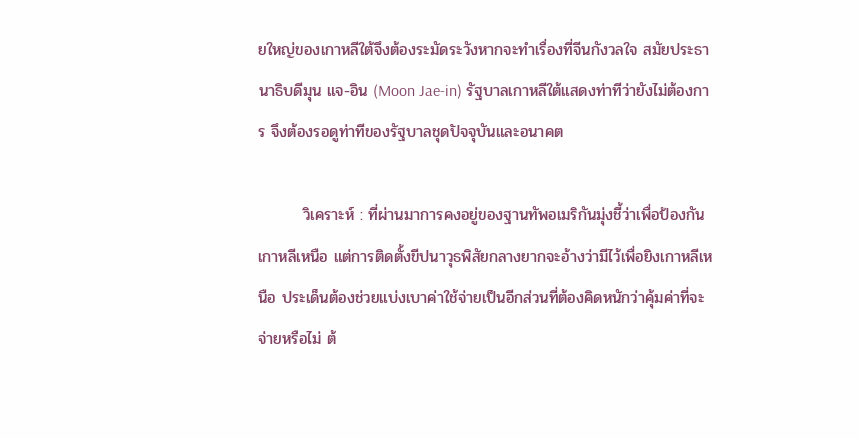ยใหญ่ของเกาหลีใต้จึงต้องระมัดระวังหากจะทำเรื่องที่จีนกังวลใจ สมัยประธานาธิบดีมุน แจ-อิน (Moon Jae-in) รัฐบาลเกาหลีใต้แสดงท่าทีว่ายังไม่ต้องการ จึงต้องรอดูท่าทีของรัฐบาลชุดปัจจุบันและอนาคต

        วิเคราะห์ : ที่ผ่านมาการคงอยู่ของฐานทัพอเมริกันมุ่งชี้ว่าเพื่อป้องกันเกาหลีเหนือ แต่การติดตั้งขีปนาวุธพิสัยกลางยากจะอ้างว่ามีไว้เพื่อยิงเกาหลีเหนือ ประเด็นต้องช่วยแบ่งเบาค่าใช้จ่ายเป็นอีกส่วนที่ต้องคิดหนักว่าคุ้มค่าที่จะจ่ายหรือไม่ ต้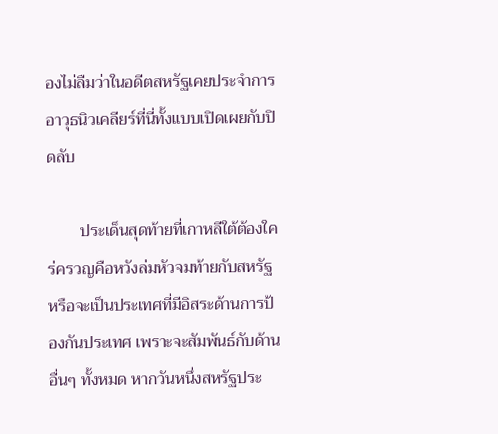องไม่ลืมว่าในอดีตสหรัฐเคยประจำการอาวุธนิวเคลียร์ที่นี่ทั้งแบบเปิดเผยกับปิดลับ

        ประเด็นสุดท้ายที่เกาหลีใต้ต้องใคร่ครวญคือหวังล่มหัวจมท้ายกับสหรัฐหรือจะเป็นประเทศที่มีอิสระด้านการป้องกันประเทศ เพราะจะสัมพันธ์กับด้านอื่นๆ ทั้งหมด หากวันหนึ่งสหรัฐประ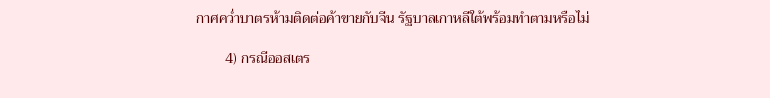กาศคว่ำบาตรห้ามติดต่อค้าขายกับจีน รัฐบาลเกาหลีใต้พร้อมทำตามหรือไม่

        4) กรณีออสเตร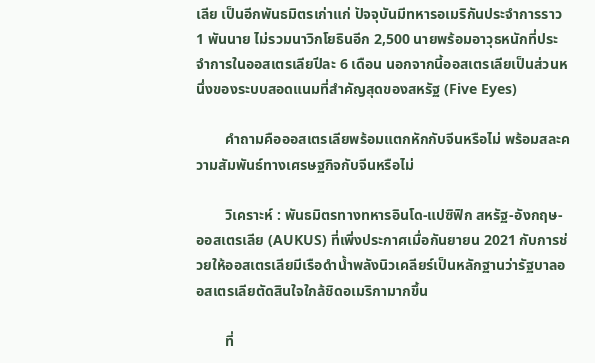เลีย เป็นอีกพันธมิตรเก่าแก่ ปัจจุบันมีทหารอเมริกันประจำการราว 1 พันนาย ไม่รวมนาวิกโยธินอีก 2,500 นายพร้อมอาวุธหนักที่ประจำการในออสเตรเลียปีละ 6 เดือน นอกจากนี้ออสเตรเลียเป็นส่วนหนึ่งของระบบสอดแนมที่สำคัญสุดของสหรัฐ (Five Eyes)

        คำถามคือออสเตรเลียพร้อมแตกหักกับจีนหรือไม่ พร้อมสละความสัมพันธ์ทางเศรษฐกิจกับจีนหรือไม่

        วิเคราะห์ : พันธมิตรทางทหารอินโด-แปซิฟิก สหรัฐ-อังกฤษ-ออสเตรเลีย (AUKUS) ที่เพิ่งประกาศเมื่อกันยายน 2021 กับการช่วยให้ออสเตรเลียมีเรือดำน้ำพลังนิวเคลียร์เป็นหลักฐานว่ารัฐบาลออสเตรเลียตัดสินใจใกล้ชิดอเมริกามากขึ้น

        ที่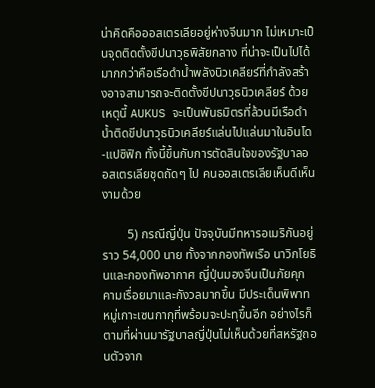น่าคิดคือออสเตรเลียอยู่ห่างจีนมาก ไม่เหมาะเป็นจุดติดตั้งขีปนาวุธพิสัยกลาง ที่น่าจะเป็นไปได้มากกว่าคือเรือดำน้ำพลังนิวเคลียร์ที่กำลังสร้างอาจสามารถจะติดตั้งขีปนาวุธนิวเคลียร์ ด้วยเหตุนี้ AUKUS จะเป็นพันธมิตรที่ล้วนมีเรือดำน้ำติดขีปนาวุธนิวเคลียร์แล่นไปแล่นมาในอินโด-แปซิฟิก ทั้งนี้ขึ้นกับการตัดสินใจของรัฐบาลออสเตรเลียชุดถัดๆ ไป คนออสเตรเลียเห็นดีเห็นงามด้วย

        5) กรณีญี่ปุ่น ปัจจุบันมีทหารอเมริกันอยู่ราว 54,000 นาย ทั้งจากกองทัพเรือ นาวิกโยธินและกองทัพอากาศ ญี่ปุ่นมองจีนเป็นภัยคุกคามเรื่อยมาและกังวลมากขึ้น มีประเด็นพิพาทหมู่เกาะเซนกากุที่พร้อมจะปะทุขึ้นอีก อย่างไรก็ตามที่ผ่านมารัฐบาลญี่ปุ่นไม่เห็นด้วยที่สหรัฐถอนตัวจาก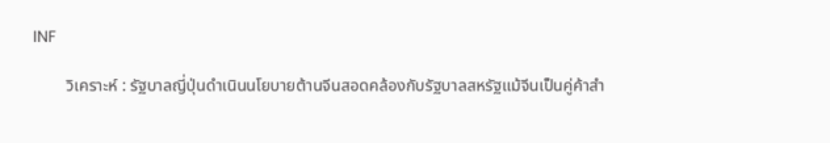INF

        วิเคราะห์ : รัฐบาลญี่ปุ่นดำเนินนโยบายต้านจีนสอดคล้องกับรัฐบาลสหรัฐแม้จีนเป็นคู่ค้าสำ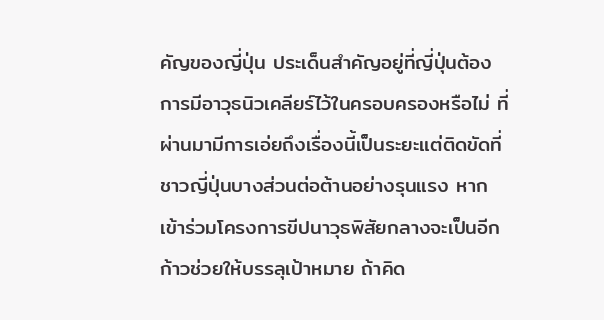คัญของญี่ปุ่น ประเด็นสำคัญอยู่ที่ญี่ปุ่นต้องการมีอาวุธนิวเคลียร์ไว้ในครอบครองหรือไม่ ที่ผ่านมามีการเอ่ยถึงเรื่องนี้เป็นระยะแต่ติดขัดที่ชาวญี่ปุ่นบางส่วนต่อต้านอย่างรุนแรง หากเข้าร่วมโครงการขีปนาวุธพิสัยกลางจะเป็นอีกก้าวช่วยให้บรรลุเป้าหมาย ถ้าคิด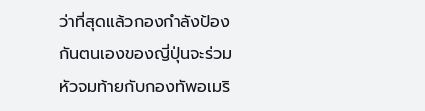ว่าที่สุดแล้วกองกำลังป้องกันตนเองของญี่ปุ่นจะร่วมหัวจมท้ายกับกองทัพอเมริ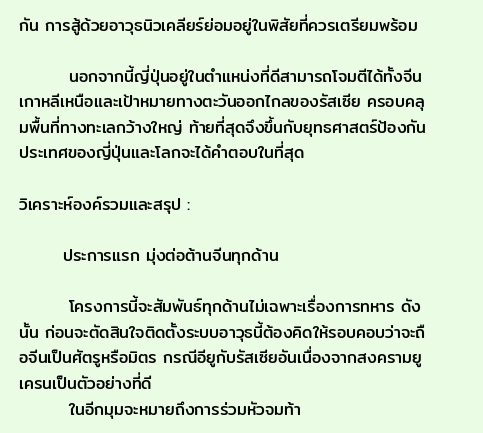กัน การสู้ด้วยอาวุธนิวเคลียร์ย่อมอยู่ในพิสัยที่ควรเตรียมพร้อม

        นอกจากนี้ญี่ปุ่นอยู่ในตำแหน่งที่ดีสามารถโจมตีได้ทั้งจีน เกาหลีเหนือและเป้าหมายทางตะวันออกไกลของรัสเซีย ครอบคลุมพื้นที่ทางทะเลกว้างใหญ่ ท้ายที่สุดจึงขึ้นกับยุทธศาสตร์ป้องกันประเทศของญี่ปุ่นและโลกจะได้คำตอบในที่สุด

วิเคราะห์องค์รวมและสรุป :

       ประการแรก มุ่งต่อต้านจีนทุกด้าน

        โครงการนี้จะสัมพันธ์ทุกด้านไม่เฉพาะเรื่องการทหาร ดังนั้น ก่อนจะตัดสินใจติดตั้งระบบอาวุธนี้ต้องคิดให้รอบคอบว่าจะถือจีนเป็นศัตรูหรือมิตร กรณีอียูกับรัสเซียอันเนื่องจากสงครามยูเครนเป็นตัวอย่างที่ดี
        ในอีกมุมจะหมายถึงการร่วมหัวจมท้า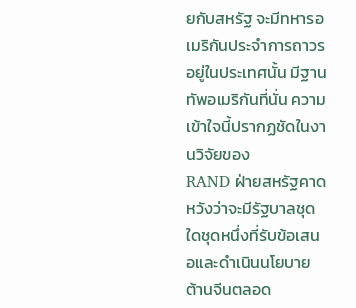ยกับสหรัฐ จะมีทหารอเมริกันประจำการถาวรอยู่ในประเทศนั้น มีฐานทัพอเมริกันที่นั่น ความเข้าใจนี้ปรากฏชัดในงานวิจัยของ
RAND ฝ่ายสหรัฐคาดหวังว่าจะมีรัฐบาลชุดใดชุดหนึ่งที่รับข้อเสนอและดำเนินนโยบายต้านจีนตลอด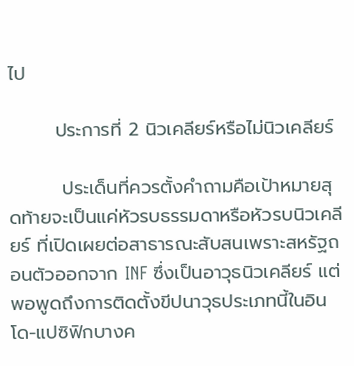ไป

       ประการที่ 2 นิวเคลียร์หรือไม่นิวเคลียร์

        ประเด็นที่ควรตั้งคำถามคือเป้าหมายสุดท้ายจะเป็นแค่หัวรบธรรมดาหรือหัวรบนิวเคลียร์ ที่เปิดเผยต่อสาธารณะสับสนเพราะสหรัฐถอนตัวออกจาก INF ซึ่งเป็นอาวุธนิวเคลียร์ แต่พอพูดถึงการติดตั้งขีปนาวุธประเภทนี้ในอินโด-แปซิฟิกบางค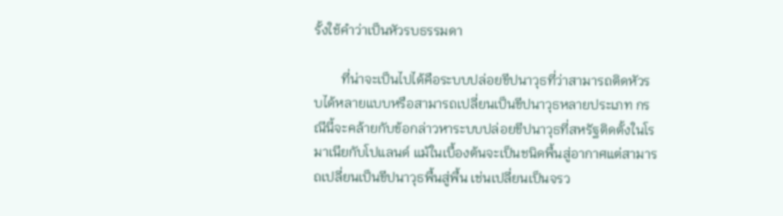รั้งใช้คำว่าเป็นหัวรบธรรมดา

        ที่น่าจะเป็นไปได้คือระบบปล่อยขีปนาวุธที่ว่าสามารถติดหัวรบได้หลายแบบหรือสามารถเปลี่ยนเป็นขีปนาวุธหลายประเภท กรณีนี้จะคล้ายกับข้อกล่าวหาระบบปล่อยขีปนาวุธที่สหรัฐติดตั้งในโรมาเนียกับโปแลนด์ แม้ในเบื้องต้นจะเป็นชนิดพื้นสู่อากาศแต่สามารถเปลี่ยนเป็นขีปนาวุธพื้นสู่พื้น เช่นเปลี่ยนเป็นจรว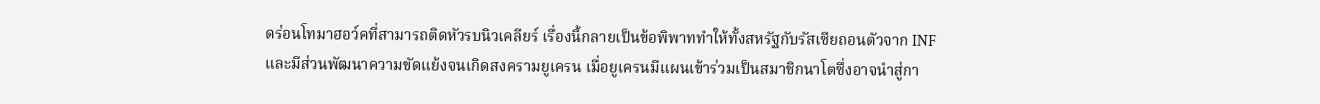ดร่อนโทมาฮอว์คที่สามารถติดหัวรบนิวเคลียร์ เรื่องนี้กลายเป็นข้อพิพาททำให้ทั้งสหรัฐกับรัสเซียถอนตัวจาก INF และมีส่วนพัฒนาความขัดแย้งจนเกิดสงครามยูเครน เมื่อยูเครนมีแผนเข้าร่วมเป็นสมาชิกนาโตซึ่งอาจนำสู่กา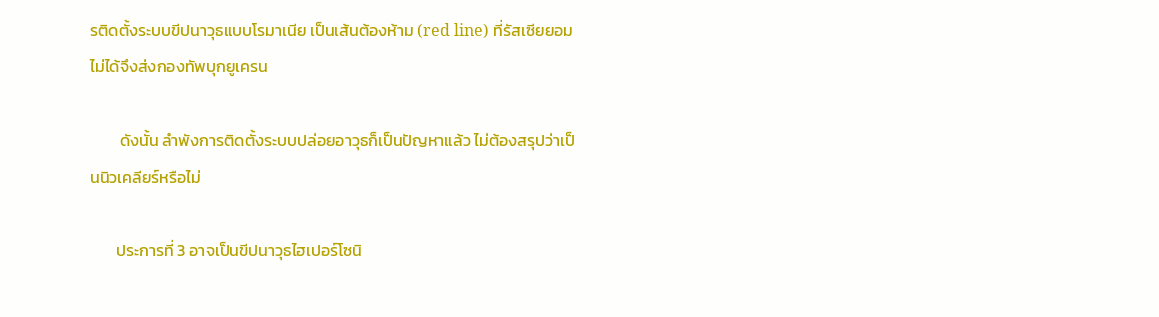รติดตั้งระบบขีปนาวุธแบบโรมาเนีย เป็นเส้นต้องห้าม (red line) ที่รัสเซียยอมไม่ได้จึงส่งกองทัพบุกยูเครน

        ดังนั้น ลำพังการติดตั้งระบบปล่อยอาวุธก็เป็นปัญหาแล้ว ไม่ต้องสรุปว่าเป็นนิวเคลียร์หรือไม่

       ประการที่ 3 อาจเป็นขีปนาวุธไฮเปอร์โซนิ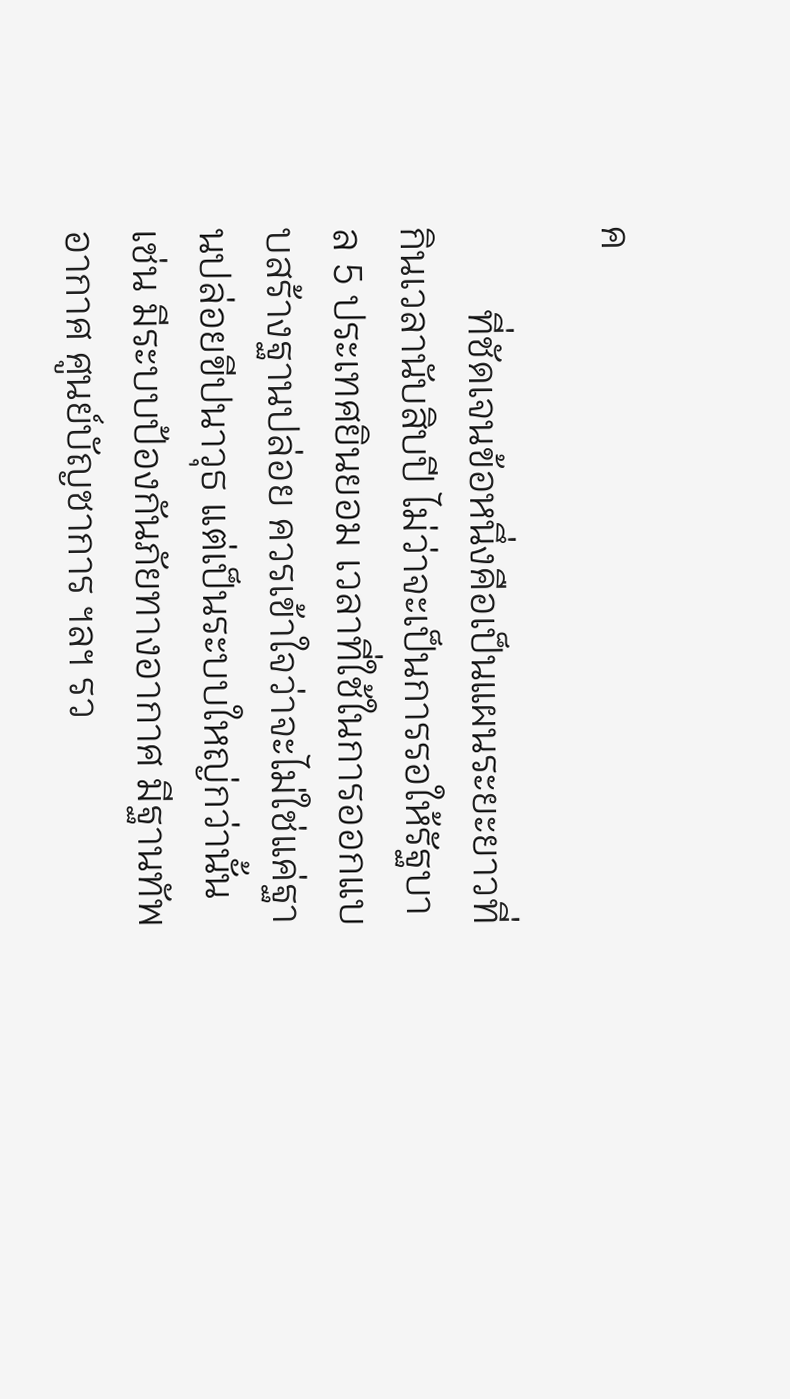ค

        ที่ชัดเจนข้อหนึ่งคือเป็นแผนระยะยาวที่กินเวลานับสิบปี ไม่ว่าจะเป็นการรอให้รัฐบาล 5 ประเทศยินยอม เวลาที่ใช้ในการออกแบบสร้างฐานปล่อย ควรเข้าใจว่าจะไม่ใช่แค่ฐานปล่อยขีปนาวุธ แต่เป็นระบบใหญ่กว่านั้น เช่น มีระบบป้องกันภัยทางอากาศ มีฐานทัพอากาศ ศูนย์บัญชาการ ฯลฯ รว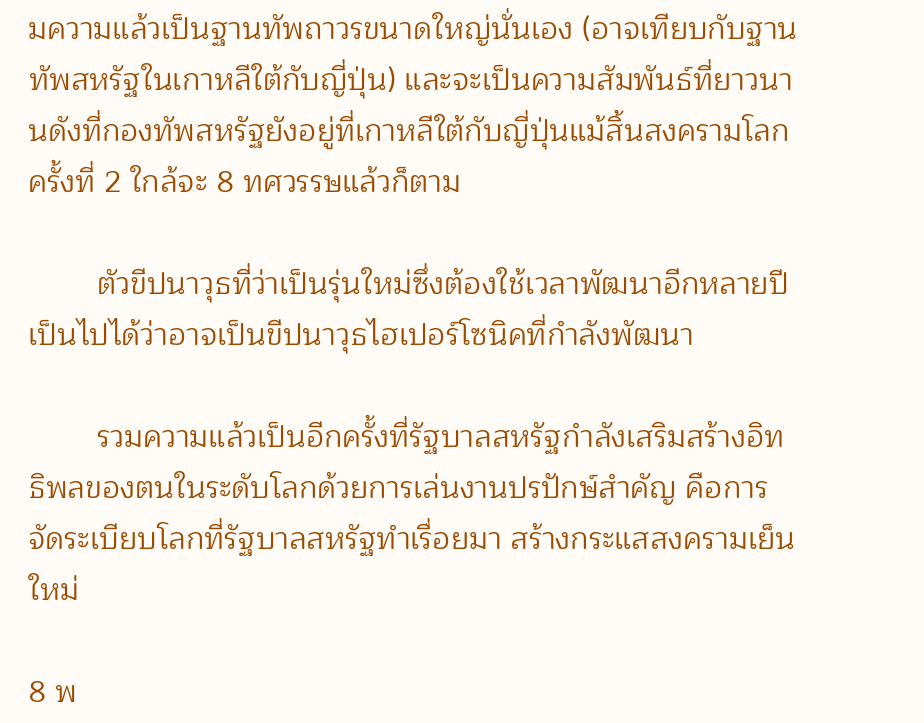มความแล้วเป็นฐานทัพถาวรขนาดใหญ่นั่นเอง (อาจเทียบกับฐานทัพสหรัฐในเกาหลีใต้กับญี่ปุ่น) และจะเป็นความสัมพันธ์ที่ยาวนานดังที่กองทัพสหรัฐยังอยู่ที่เกาหลีใต้กับญี่ปุ่นแม้สิ้นสงครามโลกครั้งที่ 2 ใกล้จะ 8 ทศวรรษแล้วก็ตาม

        ตัวขีปนาวุธที่ว่าเป็นรุ่นใหม่ซึ่งต้องใช้เวลาพัฒนาอีกหลายปี เป็นไปได้ว่าอาจเป็นขีปนาวุธไฮเปอร์โซนิคที่กำลังพัฒนา

        รวมความแล้วเป็นอีกครั้งที่รัฐบาลสหรัฐกำลังเสริมสร้างอิทธิพลของตนในระดับโลกด้วยการเล่นงานปรปักษ์สำคัญ คือการจัดระเบียบโลกที่รัฐบาลสหรัฐทำเรื่อยมา สร้างกระแสสงครามเย็นใหม่

8 พ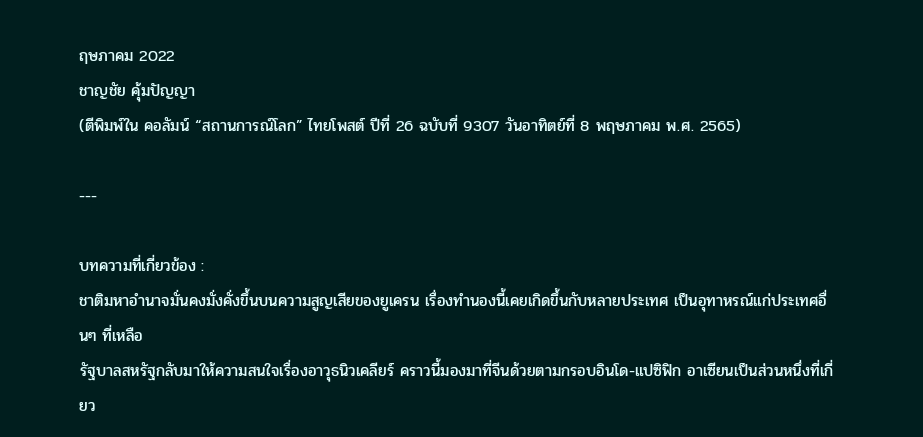ฤษภาคม 2022
ชาญชัย คุ้มปัญญา
(ตีพิมพ์ใน คอลัมน์ “สถานการณ์โลก” ไทยโพสต์ ปีที่ 26 ฉบับที่ 9307 วันอาทิตย์ที่ 8 พฤษภาคม พ.ศ. 2565)

---

บทความที่เกี่ยวข้อง :
ชาติมหาอำนาจมั่นคงมั่งคั่งขึ้นบนความสูญเสียของยูเครน เรื่องทำนองนี้เคยเกิดขึ้นกับหลายประเทศ เป็นอุทาหรณ์แก่ประเทศอื่นๆ ที่เหลือ
รัฐบาลสหรัฐกลับมาให้ความสนใจเรื่องอาวุธนิวเคลียร์ คราวนี้มองมาที่จีนด้วยตามกรอบอินโด-แปซิฟิก อาเซียนเป็นส่วนหนึ่งที่เกี่ยว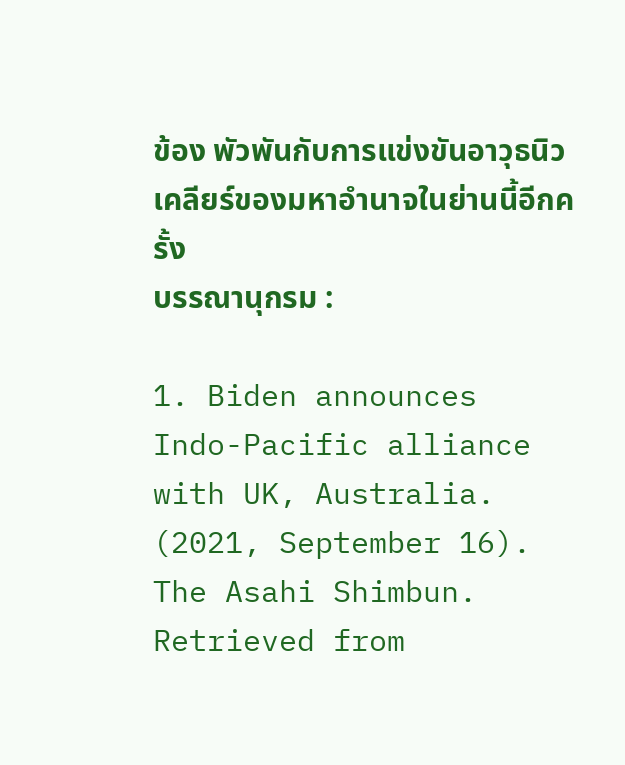ข้อง พัวพันกับการแข่งขันอาวุธนิวเคลียร์ของมหาอำนาจในย่านนี้อีกครั้ง
บรรณานุกรม :

1. Biden announces Indo-Pacific alliance with UK, Australia. (2021, September 16). The Asahi Shimbun. Retrieved from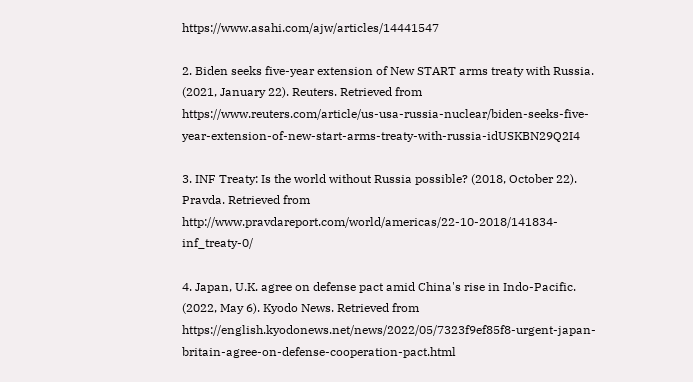https://www.asahi.com/ajw/articles/14441547

2. Biden seeks five-year extension of New START arms treaty with Russia. (2021, January 22). Reuters. Retrieved from https://www.reuters.com/article/us-usa-russia-nuclear/biden-seeks-five-year-extension-of-new-start-arms-treaty-with-russia-idUSKBN29Q2I4

3. INF Treaty: Is the world without Russia possible? (2018, October 22). Pravda. Retrieved from http://www.pravdareport.com/world/americas/22-10-2018/141834-inf_treaty-0/

4. Japan, U.K. agree on defense pact amid China's rise in Indo-Pacific. (2022, May 6). Kyodo News. Retrieved from https://english.kyodonews.net/news/2022/05/7323f9ef85f8-urgent-japan-britain-agree-on-defense-cooperation-pact.html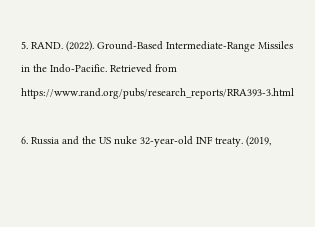5. RAND. (2022). Ground-Based Intermediate-Range Missiles in the Indo-Pacific. Retrieved from https://www.rand.org/pubs/research_reports/RRA393-3.html

6. Russia and the US nuke 32-year-old INF treaty. (2019,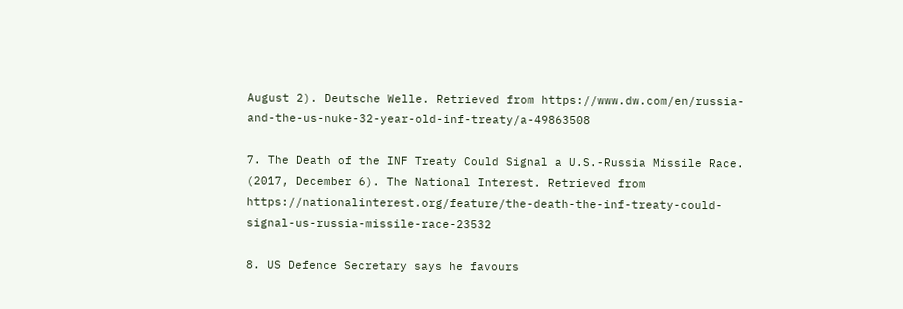August 2). Deutsche Welle. Retrieved from https://www.dw.com/en/russia-and-the-us-nuke-32-year-old-inf-treaty/a-49863508

7. The Death of the INF Treaty Could Signal a U.S.-Russia Missile Race. (2017, December 6). The National Interest. Retrieved from https://nationalinterest.org/feature/the-death-the-inf-treaty-could-signal-us-russia-missile-race-23532

8. US Defence Secretary says he favours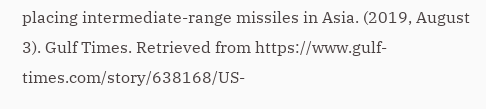placing intermediate-range missiles in Asia. (2019, August 3). Gulf Times. Retrieved from https://www.gulf-times.com/story/638168/US-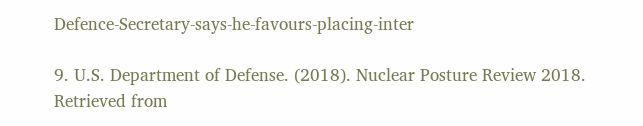Defence-Secretary-says-he-favours-placing-inter

9. U.S. Department of Defense. (2018). Nuclear Posture Review 2018. Retrieved from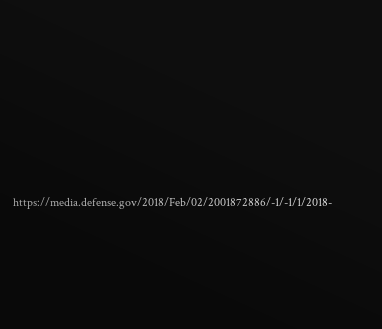https://media.defense.gov/2018/Feb/02/2001872886/-1/-1/1/2018-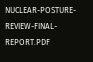NUCLEAR-POSTURE-REVIEW-FINAL-REPORT.PDF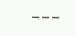---